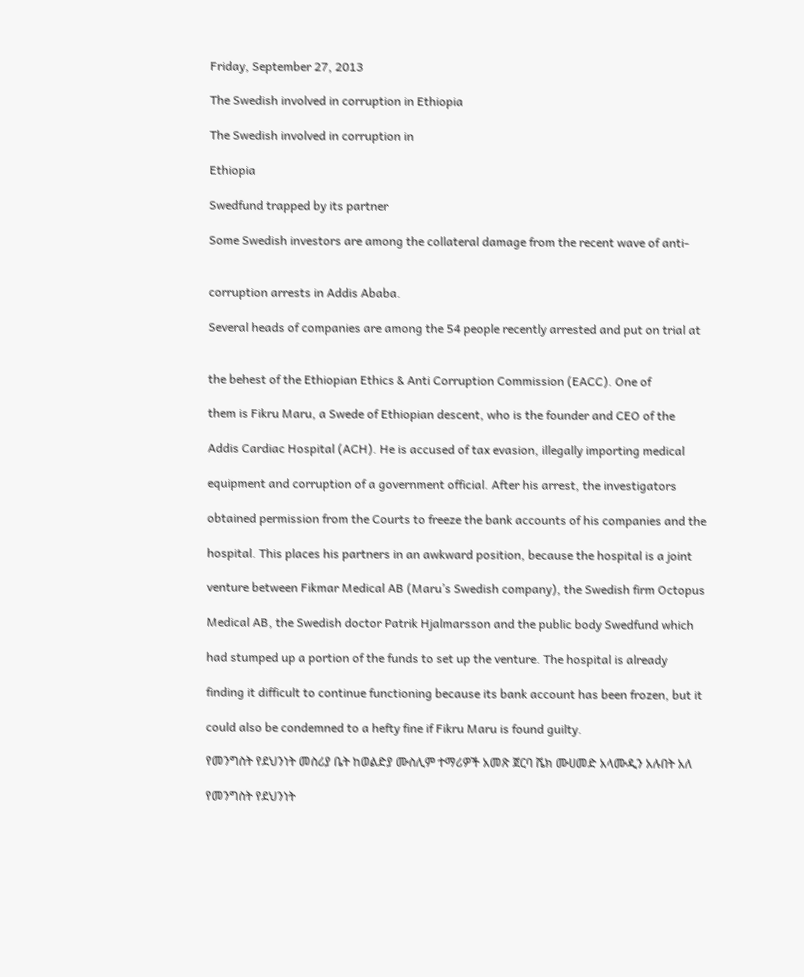Friday, September 27, 2013

The Swedish involved in corruption in Ethiopia

The Swedish involved in corruption in

Ethiopia

Swedfund trapped by its partner

Some Swedish investors are among the collateral damage from the recent wave of anti-


corruption arrests in Addis Ababa.

Several heads of companies are among the 54 people recently arrested and put on trial at


the behest of the Ethiopian Ethics & Anti Corruption Commission (EACC). One of

them is Fikru Maru, a Swede of Ethiopian descent, who is the founder and CEO of the

Addis Cardiac Hospital (ACH). He is accused of tax evasion, illegally importing medical

equipment and corruption of a government official. After his arrest, the investigators

obtained permission from the Courts to freeze the bank accounts of his companies and the

hospital. This places his partners in an awkward position, because the hospital is a joint

venture between Fikmar Medical AB (Maru’s Swedish company), the Swedish firm Octopus

Medical AB, the Swedish doctor Patrik Hjalmarsson and the public body Swedfund which

had stumped up a portion of the funds to set up the venture. The hospital is already

finding it difficult to continue functioning because its bank account has been frozen, but it

could also be condemned to a hefty fine if Fikru Maru is found guilty.

የመንግስት የደህንነት መስሪያ ቤት ከወልድያ ሙስሊም ተማሪዎች አመጽ ጀርባ ሼክ ሙሀመድ አላሙዲን አሉበት አለ

የመንግስት የደህንነት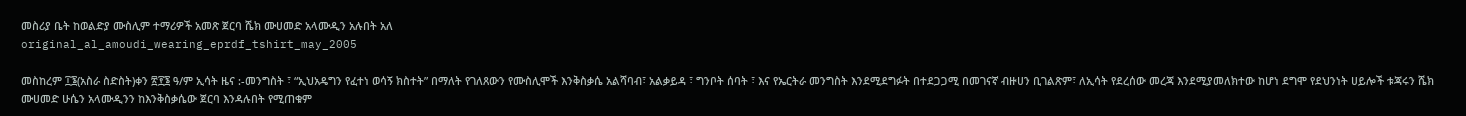መስሪያ ቤት ከወልድያ ሙስሊም ተማሪዎች አመጽ ጀርባ ሼክ ሙሀመድ አላሙዲን አሉበት አለ
original_al_amoudi_wearing_eprdf_tshirt_may_2005

መስከረም ፲፮(አስራ ስድስት)ቀን ፳፻፮ ዓ/ም ኢሳት ዜና :-መንግስት ፣ “ኢህአዴግን የፈተነ ወሳኝ ክስተት” በማለት የገለጸውን የሙስሊሞች እንቅስቃሴ አልሻባብ፣ አልቃይዳ ፣ ግንቦት ሰባት ፣ እና የኤርትራ መንግስት እንደሚደግፉት በተደጋጋሚ በመገናኛ ብዙሀን ቢገልጽም፣ ለኢሳት የደረሰው መረጃ እንደሚያመለክተው ከሆነ ደግሞ የደህንነት ሀይሎች ቱጃሩን ሼክ ሙሀመድ ሁሴን አላሙዲንን ከእንቅስቃሴው ጀርባ እንዳሉበት የሚጠቁም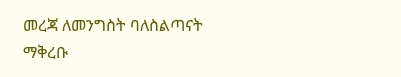መረጃ ለመንግስት ባለስልጣናት ማቅረቡ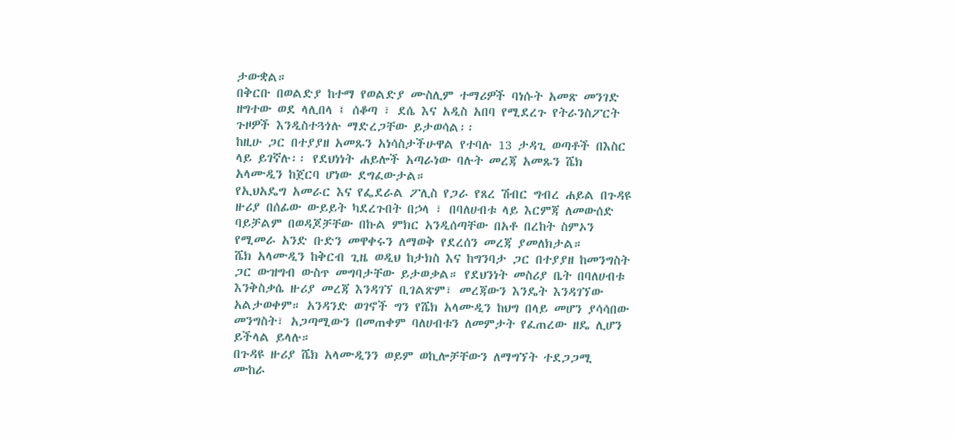ታውቋል።
በቅርቡ በወልድያ ከተማ የወልድያ ሙስሊም ተማሪዎች ባነሱት አመጽ መንገድ ዘግተው ወደ ላሊበላ ፤ ሰቆጣ ፣ ደሴ እና አዲስ አበባ የሚደረጉ የትራንስፖርት ጉዞዎች እንዲስተጓጎሉ ማድረጋቸው ይታወሳል፡፡
ከዚሁ ጋር በተያያዘ አመጹን አነሳስታችሁዋል የተባሉ 13 ታዳጊ ወጣቶች በእስር ላይ ይገኛሉ፡፡ የደህነነት ሐይሎች አጣራነው ባሉት መረጃ አመጹን ሼክ አላሙዲን ከጀርባ ሆነው ደግፈውታል።
የኢህአዴግ አመራር እና የፌደራል ፖሊስ የጋራ የጸረ ሽብር ግብረ ሐይል በጉዳዩ ዙሪያ በሰፊው ውይይት ካደረጉበት በኃላ ፣ በባለሀብቱ ላይ እርምጃ ለመውሰድ ባይቻልም በወዳጆቻቸው በኩል ምክር አንዲሰጣቸው በአቶ በረከት ስምኦን የሚመራ አንድ ቡድን መዋቀሩን ለማወቅ የደረሰን መረጃ ያመለክታል።
ሼክ አላሙዲን ከቅርብ ጊዜ ወዲህ ከታክስ እና ከግንባታ ጋር በተያያዘ ከመንግስት ጋር ውዝግብ ውስጥ መግባታቸው ይታወቃል። የደህንነት መስሪያ ቤት በባለሀብቱ እንቅስቃሴ ዙሪያ መረጃ እንዳገኘ ቢገልጽም፣ መረጃውን እንዴት እንዳገኘው አልታወቀም። አንዳንድ ወገኖች ግን የሼክ አላሙዲን ከህግ በላይ መሆን ያሳሳበው መንግስት፣ አጋጣሚውን በመጠቀም ባለሀብቱን ለመምታት የፈጠረው ዘዴ ሊሆን ይችላል ይላሉ።
በጉዳዩ ዙሪያ ሼክ አላሙዲንን ወይም ወኪሎቻቸውን ለማግኘት ተደጋጋሚ ሙከራ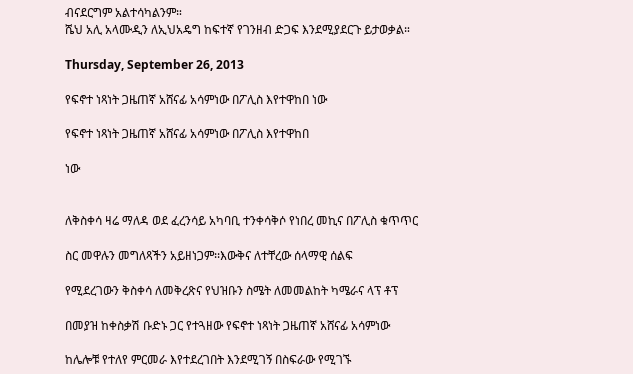ብናደርግም አልተሳካልንም።
ሼህ አሊ አላሙዲን ለኢህአዴግ ከፍተኛ የገንዘብ ድጋፍ እንደሚያደርጉ ይታወቃል።

Thursday, September 26, 2013

የፍኖተ ነጻነት ጋዜጠኛ አሸናፊ አሳምነው በፖሊስ እየተዋከበ ነው

የፍኖተ ነጻነት ጋዜጠኛ አሸናፊ አሳምነው በፖሊስ እየተዋከበ

ነው


ለቅስቀሳ ዛሬ ማለዳ ወደ ፈረንሳይ አካባቢ ተንቀሳቅሶ የነበረ መኪና በፖሊስ ቁጥጥር

ስር መዋሉን መግለጻችን አይዘነጋም፡፡እውቅና ለተቸረው ሰላማዊ ሰልፍ

የሚደረገውን ቅስቀሳ ለመቅረጽና የህዝቡን ስሜት ለመመልከት ካሜራና ላፕ ቶፕ

በመያዝ ከቀስቃሽ ቡድኑ ጋር የተጓዘው የፍኖተ ነጻነት ጋዜጠኛ አሸናፊ አሳምነው

ከሌሎቹ የተለየ ምርመራ እየተደረገበት እንደሚገኝ በስፍራው የሚገኙ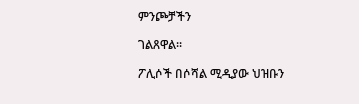ምንጮቻችን

ገልጸዋል፡፡

ፖሊሶች በሶሻል ሚዲያው ህዝቡን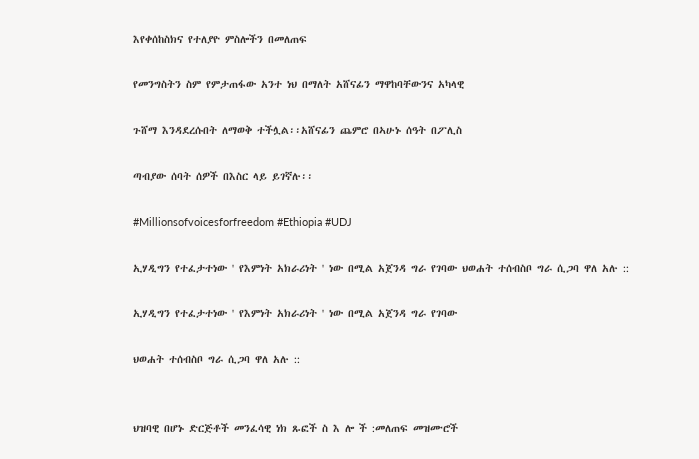እየቀሰከስክና የተለያዮ ምስሎችን በመለጠፍ

የመንግስትን ስም የምታጠፋው አንተ ነህ በማለት አሸናፊን ማዋከባቸውንና አካላዊ

ጉሸማ እንዳደረሱበት ለማወቅ ተችሏል፡፡አሸናፊን ጨምሮ በኣሁኑ ሰዓት በፖሊስ

ጣብያው ሰባት ሰዎች በእስር ላይ ይገኛሉ፡፡

#Millionsofvoicesforfreedom #Ethiopia #UDJ

ኢሃዲግን የተፈታተነው ' የእምነት አክራሪነት ' ነው በሚል አጀንዳ ግራ የገባው ህወሐት ተሰብስቦ ግራ ሲጋባ ዋለ አሉ ::

ኢሃዲግን የተፈታተነው ' የእምነት አክራሪነት ' ነው በሚል አጀንዳ ግራ የገባው

ህወሐት ተሰብስቦ ግራ ሲጋባ ዋለ አሉ ::


ህዝባዊ በሆኑ ድርጅቶች መንፈሳዊ ነክ ጹፎች ስ እ ሎ ች :መለጠፍ መዝሙሮች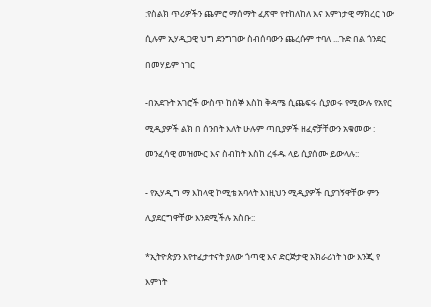:የስልክ ጥሪዎችን ጨምሮ ማሰማት ፈጽሞ የተከለከለ እና እምነታዊ ማክረር ነው

ሲሉም ኢሃዲጋዊ ህግ ደንግገው ስብሰባውን ጨረሱም ተባለ ...ጉድ በል ጎንደር

በመሃይም ነገር


-በአደጉት አገሮች ውስጥ ከሰኞ እስከ ቅዳሜ ሲጨፍሩ ሲያወሩ የሚውሉ የአየር

ሚዲያዎች ልክ በ ሰንበት እለት ሁሉም ጣቢያዎች ዘፈኖቻቸውን አቁመው :

መንፈሳዊ መዝሙር እና ስብከት እስከ ረፋዱ ላይ ሲያሰሙ ይውላሉ::


- የኢሃዲግ ማ እከላዊ ኮሚቴ አባላት እነዚህን ሚዲያዎች ቢያገኝዋቸው ምን

ሊያደርግዋቸው እንደሚችሉ አስቡ::


*ኢትዮጵያን እየተፈታተናት ያለው ጎጣዊ እና ድርጅታዊ አክራሪነት ነው እንጂ የ

እምነት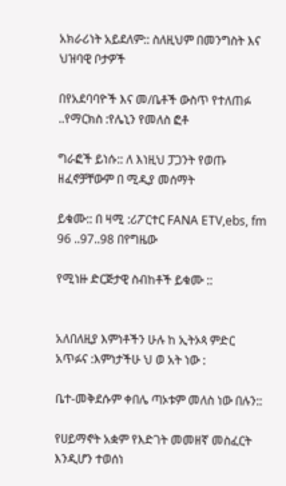አክራሪነት አይደለም:: ስለዚህም በመንግስት እና ህዝባዊ ቦታዎች

በየአደባባዮች እና መ/ቤቶች ውስጥ የተለጠፉ ..የማርክስ :የሌኒን የመለስ ፎቶ

ግራፎች ይነሱ:: ለ እነዚህ ፓጋንት የወጡ ዘፈኖቻቸውም በ ሚዲያ መሰማት

ይቁሙ:: በ ዛሚ :ሪፖርተር FANA ETV,ebs, fm 96 ..97..98 በየግዜው

የሚነዙ ድርጅታዊ ስብከቶች ይቁሙ ::


አለበለዚያ እምነቶችን ሁሉ ከ ኢትኦጳ ምድር አጥፉና :እምነታችሁ ህ ወ አት ነው :

ቤተ-መቅደሱም ቀበሌ ጣኦቱም መለስ ነው በሉን::

የሀይማኖት አቋም የእድገት መመዘኛ መስፈርት እንዲሆን ተወሰነ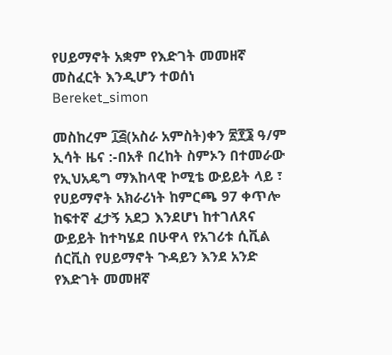የሀይማኖት አቋም የእድገት መመዘኛ መስፈርት እንዲሆን ተወሰነ
Bereket_simon

መስከረም ፲፭(አስራ አምስት)ቀን ፳፻፮ ዓ/ም ኢሳት ዜና :-በአቶ በረከት ስምኦን በተመራው የኢህአዴግ ማእከላዊ ኮሚቴ ውይይት ላይ ፣ የሀይማኖት አክራሪነት ከምርጫ 97 ቀጥሎ ከፍተኛ ፈታኝ አደጋ እንደሆነ ከተገለጸና ውይይት ከተካሄደ በሁዋላ የአገሪቱ ሲቪል ሰርቪስ የሀይማኖት ጉዳይን እንደ አንድ የእድገት መመዘኛ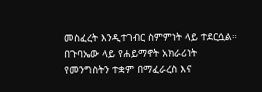መስፈረት እንዲተገብር ስምምነት ላይ ተደርሷል።
በጉባኤው ላይ የሐይማኖት አክራሪነት የመንግስትን ተቋም በማፈራረስ እና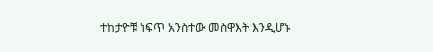ተከታዮቹ ነፍጥ አንስተው መስዋእት እንዲሆኑ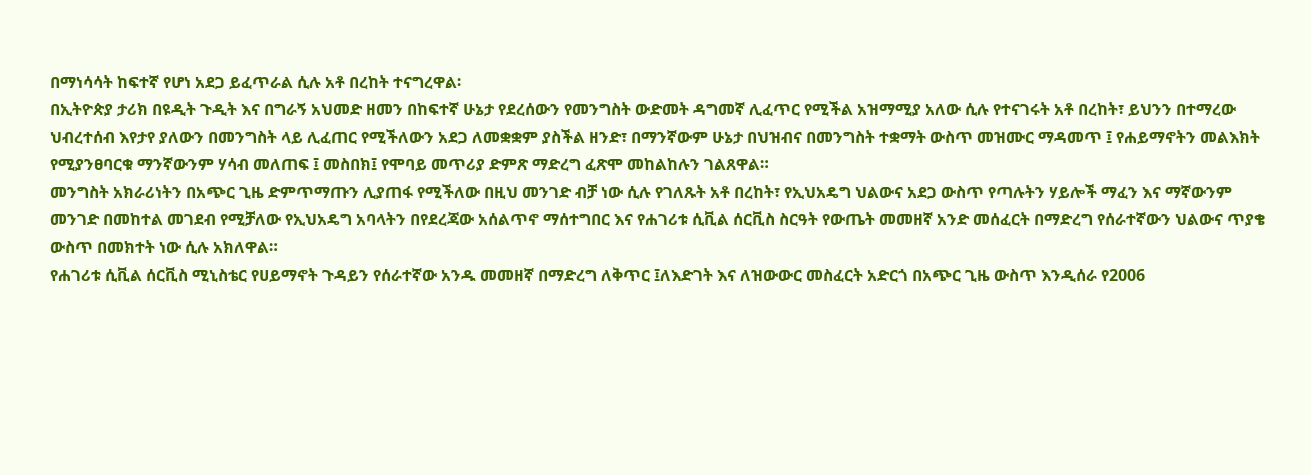በማነሳሳት ከፍተኛ የሆነ አደጋ ይፈጥራል ሲሉ አቶ በረከት ተናግረዋል፡
በኢትዮጵያ ታሪክ በዩዲት ጉዲት እና በግራኝ አህመድ ዘመን በከፍተኛ ሁኔታ የደረሰውን የመንግስት ውድመት ዳግመኛ ሊፈጥር የሚችል አዝማሚያ አለው ሲሉ የተናገሩት አቶ በረከት፣ ይህንን በተማረው ህብረተሰብ እየታየ ያለውን በመንግስት ላይ ሊፈጠር የሚችለውን አደጋ ለመቋቋም ያስችል ዘንድ፣ በማንኛውም ሁኔታ በህዝብና በመንግስት ተቋማት ውስጥ መዝሙር ማዳመጥ ፤ የሐይማኖትን መልእክት የሚያንፀባርቁ ማንኛውንም ሃሳብ መለጠፍ ፤ መስበክ፤ የሞባይ መጥሪያ ድምጽ ማድረግ ፈጽሞ መከልከሉን ገልጸዋል።
መንግስት አክራሪነትን በአጭር ጊዜ ድምጥማጡን ሊያጠፋ የሚችለው በዚህ መንገድ ብቻ ነው ሲሉ የገለጹት አቶ በረከት፣ የኢህአዴግ ህልውና አደጋ ውስጥ የጣሉትን ሃይሎች ማፈን እና ማኛውንም መንገድ በመከተል መገደብ የሚቻለው የኢህአዴግ አባላትን በየደረጃው አሰልጥኖ ማሰተግበር እና የሐገሪቱ ሲቪል ሰርቪስ ስርዓት የውጤት መመዘኛ አንድ መሰፈርት በማድረግ የሰራተኛውን ህልውና ጥያቄ ውስጥ በመክተት ነው ሲሉ አክለዋል።
የሐገሪቱ ሲቪል ሰርቪስ ሚኒስቴር የሀይማኖት ጉዳይን የሰራተኛው አንዱ መመዘኛ በማድረግ ለቅጥር ፤ለእድገት እና ለዝውውር መስፈርት አድርጎ በአጭር ጊዜ ውስጥ እንዲሰራ የ2006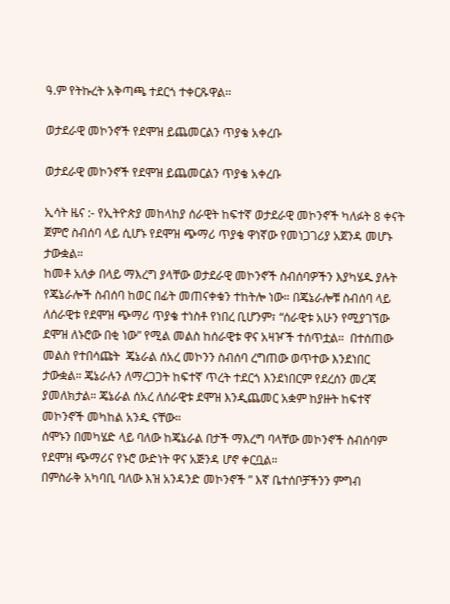ዓ.ም የትኩረት አቅጣጫ ተደርጎ ተቀርጹዋል፡፡

ወታደራዊ መኮንኖች የደሞዝ ይጨመርልን ጥያቄ አቀረቡ

ወታደራዊ መኮንኖች የደሞዝ ይጨመርልን ጥያቄ አቀረቡ

ኢሳት ዜና :- የኢትዮጵያ መከላከያ ሰራዊት ከፍተኛ ወታደራዊ መኮንኖች ካለፉት 8 ቀናት ጀምሮ ስብሰባ ላይ ሲሆኑ የደሞዝ ጭማሪ ጥያቄ ዋነኛው የመነጋገሪያ አጀንዳ መሆኑ ታውቋል።
ከመቶ አለቃ በላይ ማእረግ ያላቸው ወታደራዊ መኮንኖች ስብሰባዎችን እያካሄዱ ያሉት የጄኔራሎች ስብሰባ ከወር በፊት መጠናቀቁን ተከትሎ ነው። በጄኔራሎቹ ስብሰባ ላይ ለሰራዊቱ የደሞዝ ጭማሪ ጥያቄ ተነስቶ የነበረ ቢሆንም፣ “ሰራዊቱ አሁን የሚያገኘው ደሞዝ ለኑሮው በቂ ነው” የሚል መልስ ከሰራዊቱ ዋና አዛዦች ተሰጥቷል።  በተሰጠው መልስ የተበሳጩት  ጄኔራል ሰአረ መኮንን ስብሰባ ረግጠው ወጥተው እንደነበር ታውቋል። ጄኔራሉን ለማረጋጋት ከፍተኛ ጥረት ተደርጎ እንደነበርም የደረሰን መረጃ ያመለክታል። ጄኔራል ሰአረ ለሰራዊቱ ደሞዝ እንዲጨመር አቋም ከያዙት ከፍተኛ መኮንኖች መካከል አንዱ ናቸው።
ሰሞኑን በመካሄድ ላይ ባለው ከጄኔራል በታች ማእረግ ባላቸው መኮንኖች ስብሰባም   የደሞዝ ጭማሪና የኑሮ ውድነት ዋና አጅንዳ ሆኖ ቀርቧል።
በምስራቅ አካባቢ ባለው እዝ አንዳንድ መኮንኖች ” እኛ ቤተሰቦቻችንን ምግብ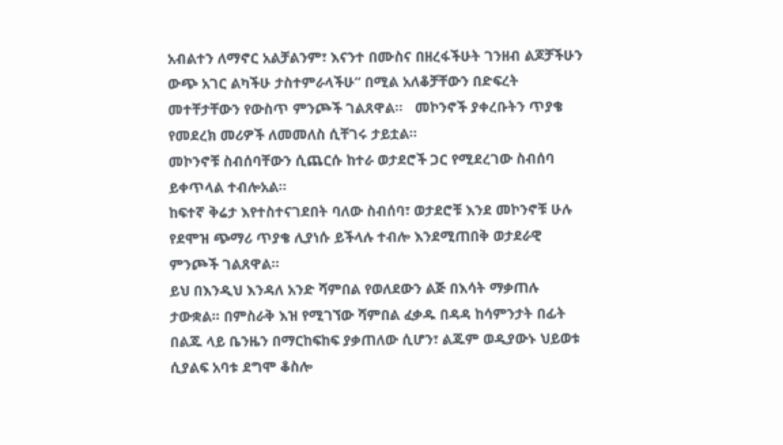አብልተን ለማኖር አልቻልንም፣ እናንተ በሙስና በዘረፋችሁት ገንዘብ ልጆቻችሁን ውጭ አገር ልካችሁ ታስተምራላችሁ” በሚል አለቆቻቸውን በድፍረት መተቸታቸውን የውስጥ ምንጮች ገልጸዋል።   መኮንኖች ያቀረቡትን ጥያቄ የመደረክ መሪዎች ለመመለስ ሲቸገሩ ታይቷል።
መኮንኖቹ ስብሰባቸውን ሲጨርሱ ከተራ ወታደሮች ጋር የሚደረገው ስብሰባ ይቀጥላል ተብሎአል።
ከፍተኛ ቅሬታ እየተስተናገደበት ባለው ስብሰባ፣ ወታደሮቹ እንደ መኮንኖቹ ሁሉ የደሞዝ ጭማሪ ጥያቄ ሊያነሱ ይችላሉ ተብሎ እንደሚጠበቅ ወታደራዊ ምንጮች ገልጸዋል።
ይህ በእንዲህ እንዳለ አንድ ሻምበል የወለደውን ልጅ በእሳት ማቃጠሉ ታውቋል። በምስራቅ እዝ የሚገኘው ሻምበል ፈቃዱ በዳዳ ከሳምንታት በፊት በልጁ ላይ ቤንዜን በማርከፍከፍ ያቃጠለው ሲሆን፣ ልጁም ወዲያውኑ ህይወቱ ሲያልፍ አባቱ ደግሞ ቆስሎ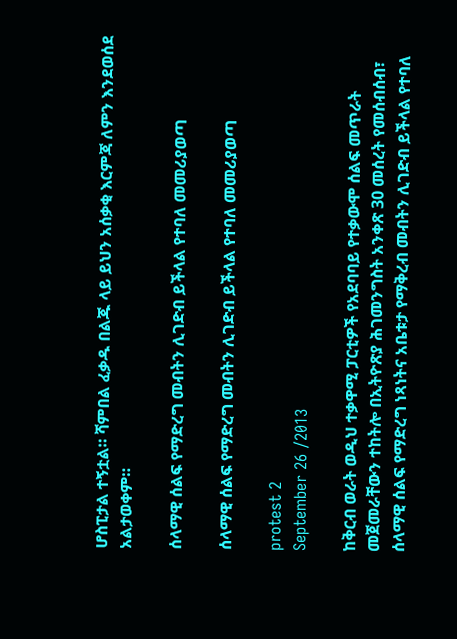ሆስፒታል ተኝቷል። ሻምበል ፈቃዱ በልጁ ላይ ይህን አሰቃቂ እርምጃ ለምን እንደወሰደ አልታወቀም።

ሰላማዊ ሰልፍ የማድረግ መብትን ሊገድብ ይችላል የተባለ መመሪያወጣ

ሰላማዊ ሰልፍ የማድረግ መብትን ሊገድብ ይችላል የተባለ መመሪያወጣ

protest 2
September 26 /2013

ከቅርብ ወራት ወዲህ ተቃዋሚ ፓርቲዎች የአደባባይ የተቃውሞ ሰልፍ መጥራት መጀመራቸውን ተከትሎ በኢትዮጽያ ሕገመንግስት አንቀጽ 30 መሰረት የመሰብሰብ፣ ሰላማዊ ሰልፍ የማድረግ ነጻነትና አቤቱታ የማቅረብ መብትን ሊገድብ ይችላል የተባለ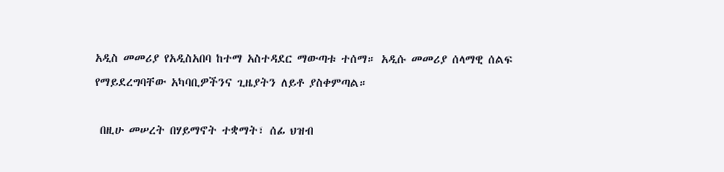አዲስ መመሪያ የአዲስአበባ ከተማ አስተዳደር ማውጣቱ ተሰማ። አዲሱ መመሪያ ሰላማዊ ሰልፍ የማይደረግባቸው አካባቢዎችንና ጊዜያትን ለይቶ ያስቀምጣል።

 በዚሁ መሠረት በሃይማኖት ተቋማት፣ ሰፊ ህዝብ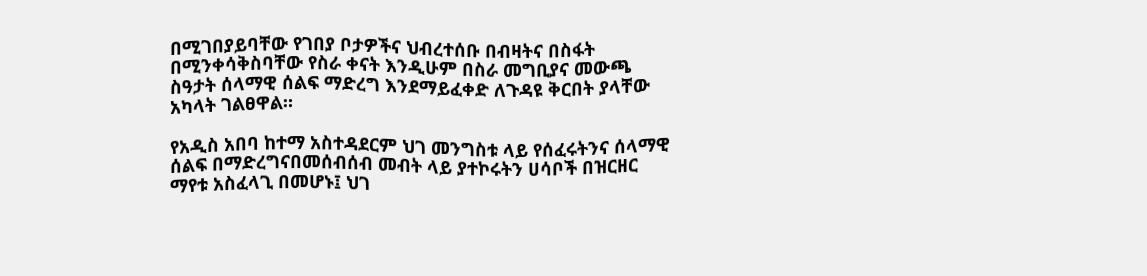በሚገበያይባቸው የገበያ ቦታዎችና ህብረተሰቡ በብዛትና በስፋት በሚንቀሳቅስባቸው የስራ ቀናት እንዲሁም በስራ መግቢያና መውጫ ስዓታት ሰላማዊ ሰልፍ ማድረግ እንደማይፈቀድ ለጉዳዩ ቅርበት ያላቸው አካላት ገልፀዋል።

የአዲስ አበባ ከተማ አስተዳደርም ህገ መንግስቱ ላይ የሰፈሩትንና ሰላማዊ ሰልፍ በማድረግናበመሰብሰብ መብት ላይ ያተኮሩትን ሀሳቦች በዝርዘር ማየቱ አስፈላጊ በመሆኑ፤ ህገ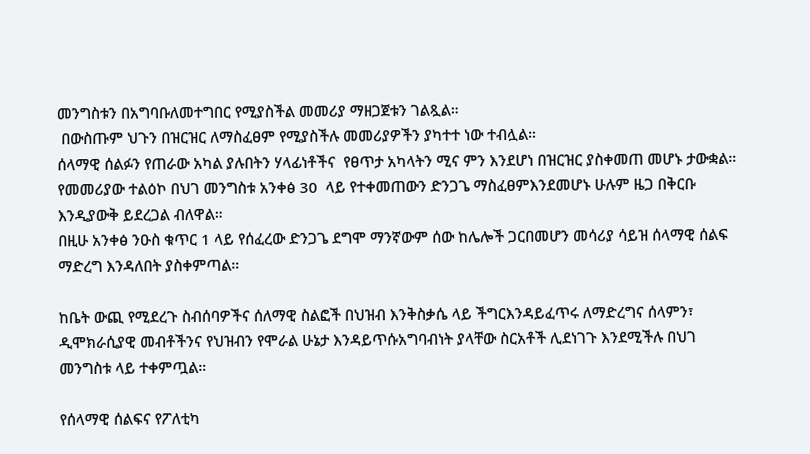መንግስቱን በአግባቡለመተግበር የሚያስችል መመሪያ ማዘጋጀቱን ገልጿል።
 በውስጡም ህጉን በዝርዝር ለማስፈፀም የሚያስችሉ መመሪያዎችን ያካተተ ነው ተብሏል።
ሰላማዊ ሰልፉን የጠራው አካል ያሉበትን ሃላፊነቶችና  የፀጥታ አካላትን ሚና ምን እንደሆነ በዝርዝር ያስቀመጠ መሆኑ ታውቋል።
የመመሪያው ተልዕኮ በህገ መንግስቱ አንቀፅ 30  ላይ የተቀመጠውን ድንጋጌ ማስፈፀምእንደመሆኑ ሁሉም ዜጋ በቅርቡ እንዲያውቅ ይደረጋል ብለዋል።
በዚሁ አንቀፅ ንዑስ ቁጥር 1 ላይ የሰፈረው ድንጋጌ ደግሞ ማንኛውም ሰው ከሌሎች ጋርበመሆን መሳሪያ ሳይዝ ሰላማዊ ሰልፍ ማድረግ እንዳለበት ያስቀምጣል።

ከቤት ውጪ የሚደረጉ ስብሰባዎችና ሰለማዊ ስልፎች በህዝብ እንቅስቃሴ ላይ ችግርእንዳይፈጥሩ ለማድረግና ሰላምን፣ ዲሞክራሲያዊ መብቶችንና የህዝብን የሞራል ሁኔታ እንዳይጥሱአግባብነት ያላቸው ስርአቶች ሊደነገጉ እንደሚችሉ በህገ መንግስቱ ላይ ተቀምጧል።

የሰላማዊ ሰልፍና የፖለቲካ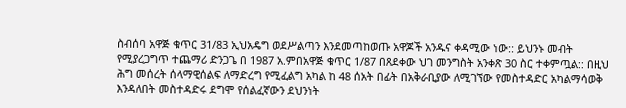ስብሰባ አዋጅ ቁጥር 31/83 ኢህአዴግ ወደሥልጣን እንደመጣከወጡ አዋጆች አንዱና ቀዳሚው ነው:: ይህንኑ መብት የሚያረጋግጥ ተጨማሪ ድንጋጌ በ 1987 አ.ምበአዋጅ ቁጥር 1/87 በጸደቀው ህገ መንግስት አንቀጽ 30 ስር ተቀምጧል:: በዚህ ሕግ መሰረት ሰላማዊሰልፍ ለማድረግ የሚፈልግ አካል ከ 48 ሰአት በፊት በአቅራቢያው ለሚገኘው የመስተዳድር አካልማሳወቅ እንዳለበት መስተዳድሩ ደግሞ የሰልፈኛውን ደህንነት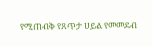የሚጠብቅ የጸጥታ ሀይል የመመደብ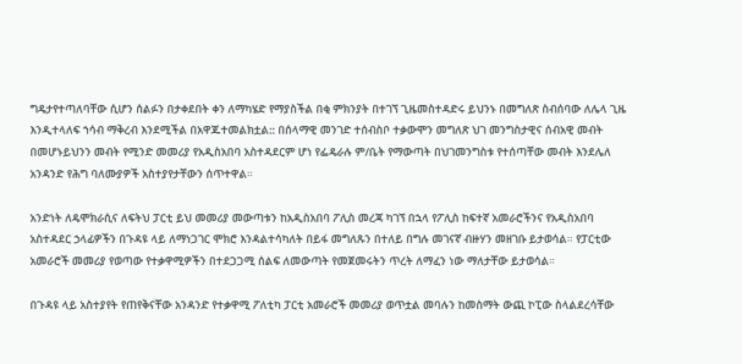ግዴታየተጣለባቸው ሲሆን ሰልፉን በታቀደበት ቀን ለማካሄድ የማያስችል በቂ ምክንያት በተገኘ ጊዜመስተዳድሩ ይህንኑ በመግለጽ ስብሰባው ለሌላ ጊዜ እንዲተላለፍ ኀሳብ ማቅረብ እንደሚችል በአዋጁተመልክቷል:: በሰላማዊ መንገድ ተሰብስቦ ተቃውሞን መግለጽ ህገ መንግስታዊና ሰብአዊ መብት በመሆኑይህንን መብት የሚንድ መመሪያ የአዲስአበባ አስተዳደርም ሆነ የፌዴራሉ ም/ቤት የማውጣት በህገመንግስቱ የተሰጣቸው መብት እንደሌለ አንዳንድ የሕግ ባለሙያዎች አስተያየታቸውን ሰጥተዋል።

አንድነት ለዴሞክራሲና ለፍትህ ፓርቲ ይህ መመሪያ መውጣቱን ከአዲስአበባ ፖሊስ መረጃ ካገኘ በኋላ የፖሊስ ከፍተኛ አመራሮችንና የአዲስአበባ አስተዳደር ኃላፊዎችን በጉዳዩ ላይ ለማነጋገር ሞክሮ እንዳልተሳካለት በይፋ መግለጹን በተለይ በግሉ መገናኛ ብዙሃን መዘገቡ ይታወሳል። የፓርቲው አመራሮች መመሪያ የወጣው የተቃዋሚዎችን በተደጋጋሚ ሰልፍ ለመውጣት የመጀመሩትን ጥረት ለማፈን ነው ማለታቸው ይታወሳል።

በጉዳዩ ላይ አስተያየት የጠየቅናቸው አንዳንድ የተቃዋሚ ፖለቲካ ፓርቲ አመራሮች መመሪያ ወጥቷል መባሉን ከመስማት ውጪ ኮፒው ስላልደረሳቸው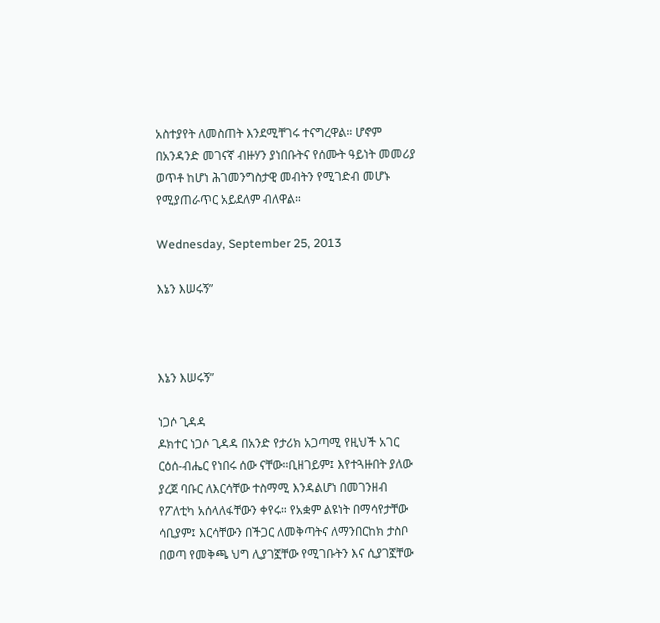አስተያየት ለመስጠት እንደሚቸገሩ ተናግረዋል። ሆኖም በአንዳንድ መገናኛ ብዙሃን ያነበቡትና የሰሙት ዓይነት መመሪያ ወጥቶ ከሆነ ሕገመንግስታዊ መብትን የሚገድብ መሆኑ የሚያጠራጥር አይደለም ብለዋል።

Wednesday, September 25, 2013

እኔን እሠሩኝ”



እኔን እሠሩኝ”

ነጋሶ ጊዳዳ
ዶክተር ነጋሶ ጊዳዳ በአንድ የታሪክ አጋጣሚ የዚህች አገር ርዕሰ-ብሔር የነበሩ ሰው ናቸው።ቢዘገይም፤ እየተጓዙበት ያለው ያረጀ ባቡር ለእርሳቸው ተስማሚ እንዳልሆነ በመገንዘብ የፖለቲካ አሰላለፋቸውን ቀየሩ። የአቋም ልዩነት በማሳየታቸው ሳቢያም፤ እርሳቸውን በችጋር ለመቅጣትና ለማንበርከክ ታስቦ በወጣ የመቅጫ ህግ ሊያገኟቸው የሚገቡትን እና ሲያገኟቸው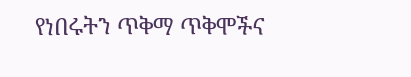የነበሩትን ጥቅማ ጥቅሞችና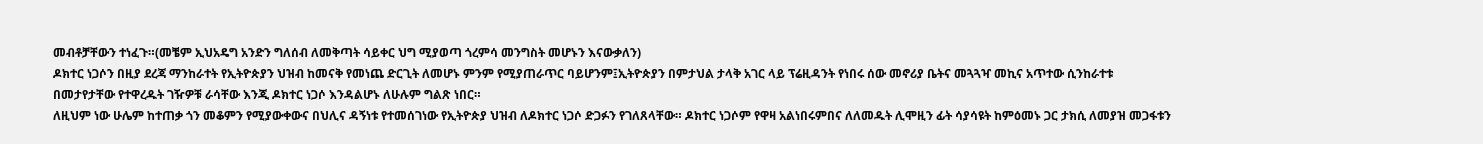መብቶቻቸውን ተነፈጉ።(መቼም ኢህአዴግ አንድን ግለሰብ ለመቅጣት ሳይቀር ህግ ሚያወጣ ጎረምሳ መንግስት መሆኑን እናውቃለን)
ዶክተር ነጋሶን በዚያ ደረጃ ማንከራተት የኢትዮጵያን ህዝብ ከመናቅ የመነጨ ድርጊት ለመሆኑ ምንም የሚያጠራጥር ባይሆንም፤ኢትዮጵያን በምታህል ታላቅ አገር ላይ ፕሬዚዳንት የነበሩ ሰው መኖሪያ ቤትና መጓጓዣ መኪና አጥተው ሲንከራተቱ በመታየታቸው የተዋረዱት ገዥዎቹ ራሳቸው እንጂ ዶክተር ነጋሶ እንዳልሆኑ ለሁሉም ግልጽ ነበር።
ለዚህም ነው ሁሌም ከተጠቃ ጎን መቆምን የሚያውቀውና በህሊና ዳኝነቱ የተመሰገነው የኢትዮጵያ ህዝብ ለዶክተር ነጋሶ ድጋፉን የገለጸላቸው። ዶክተር ነጋሶም የዋዛ አልነበሩምበና ለለመዱት ሊሞዚን ፊት ሳያሳዩት ከምዕመኑ ጋር ታክሲ ለመያዝ መጋፋቱን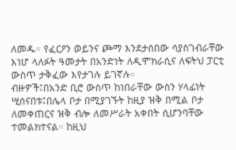ለመዱ። የፈርዖን ወይንና ጮማ እንደታሰበው ሳያስገብራቸው እነሆ ላለፉት ዓመታት በአንድነት ለዲሞክራሲና ለፍትህ ፓርቲ ውስጥ ታቅፈው እየታገሉ ይገኛሉ።
ብዙዎች፤በአንድ ቢሮ ውስጥ ከነበራቸው ውስን ሃላፊነት ሢሰናበቱ፤በሌላ ቦታ በሚያገኙት ከዚያ ዝቅ በሚል ቦታ ለመቀጠርና ዝቅ ብሎ ለመሥራት አቀበት ሲሆንባቸው ተመልክተናል። ከዚህ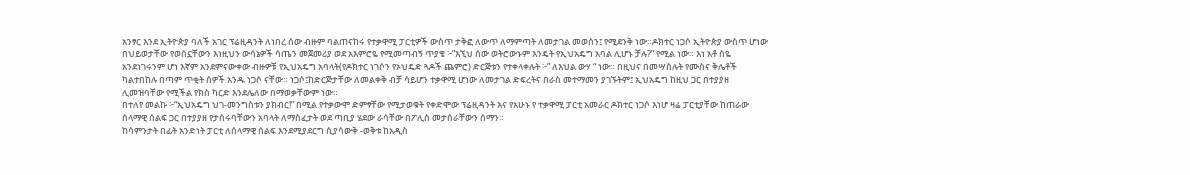አንፃር እንደ ኢትዮጵያ ባለች አገር ፕሬዚዳንት ለነበረ ሰው ብዙም ባልጠናከሩ የተቃዋሚ ፓርቲዎች ውስጥ ታቅፎ ለውጥ ለማምጣት ለመታገል መወሰን፤ የሚደንቅ ነው።ዶክተር ነጋሶ ኢትዮጵያ ውስጥ ሆነው በህይወታቸው የወሰኗቸውን እነዚህን ውሳኔዎች ሳጤን መጀመሪያ ወደ አእምሮዬ የሚመጣብኝ ጥያቄ ፦”እኚህ ሰው ወትሮውኑም እንዴት የኢህአዴግ አባል ሊሆኑ ቻሉ?” የሚል ነው። እነ አቶ ስዬ አንደነገሩንም ሆነ እኛም አንደምናውቀው ብዙዎቹ የኢህአዴግ አባላት(የዶክተር ነገሶን የኦህዴድ ጓዶች ጨምሮ) ድርጅቱን የተቀላቀሉት ፦” ለእህል ውሃ “ ነው። በዚህና በመሣሰሉት የሙስና ቅሌቶች ካልተበከሉ በጣም ጥቂት ሰዎች አንዱ ነጋሶ ናቸው። ነጋሶ፤ከድርጅታቸው ለመልቀቅ ብቻ ሳይሆን ተቃዋሚ ሆነው ለመታገል ድፍረትና በራስ መተማመን ያገኙትም፤ ኢህአዴግ ከዚህ ጋር በተያያዘ ሊመዝባቸው የሚችል የክስ ካርድ እንደሌለው በማወቃቸውም ነው።
በተለየ መልኩ ፦“ኢህአዴግ ህገ-መንግስቱን ያክብር!” በሚል የተቃውሞ ድምፃቸው የሚታወቁት የቀድሞው ፕሬዚዳንት እና የአሁኑ የ ተቃዋሚ ፓርቲ አመራር ዶክተር ነጋሶ እነሆ ዛሬ ፓርቲያቸው ከጠራው ሰላማዊ ሰልፍ ጋር በተያያዘ የታሰሩባቸውን አባላት ለማስፈታት ወደ ጣቢያ ሄደው ራሳቸው በፖሊስ መታሰራቸውን ሰማን።
ከሳምንታት በፊት አንድነት ፓርቲ ለሰላማዊ ሰልፍ እንደሚያደርግ ሲያሳውቅ -ወቅቱ ከአዲስ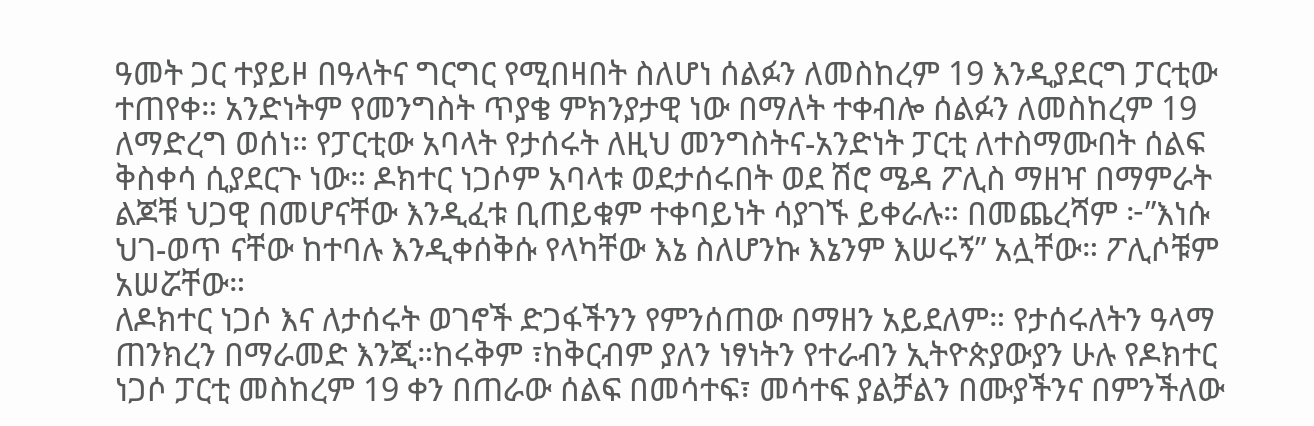ዓመት ጋር ተያይዞ በዓላትና ግርግር የሚበዛበት ስለሆነ ሰልፉን ለመስከረም 19 እንዲያደርግ ፓርቲው ተጠየቀ። አንድነትም የመንግስት ጥያቄ ምክንያታዊ ነው በማለት ተቀብሎ ሰልፉን ለመስከረም 19 ለማድረግ ወሰነ። የፓርቲው አባላት የታሰሩት ለዚህ መንግስትና-አንድነት ፓርቲ ለተስማሙበት ሰልፍ ቅስቀሳ ሲያደርጉ ነው። ዶክተር ነጋሶም አባላቱ ወደታሰሩበት ወደ ሽሮ ሜዳ ፖሊስ ማዘዣ በማምራት ልጆቹ ህጋዊ በመሆናቸው እንዲፈቱ ቢጠይቁም ተቀባይነት ሳያገኙ ይቀራሉ። በመጨረሻም ፦”እነሱ ህገ-ወጥ ናቸው ከተባሉ እንዲቀሰቅሱ የላካቸው እኔ ስለሆንኩ እኔንም እሠሩኝ” አሏቸው። ፖሊሶቹም አሠሯቸው።
ለዶክተር ነጋሶ እና ለታሰሩት ወገኖች ድጋፋችንን የምንሰጠው በማዘን አይደለም። የታሰሩለትን ዓላማ ጠንክረን በማራመድ እንጂ።ከሩቅም ፣ከቅርብም ያለን ነፃነትን የተራብን ኢትዮጵያውያን ሁሉ የዶክተር ነጋሶ ፓርቲ መስከረም 19 ቀን በጠራው ሰልፍ በመሳተፍ፣ መሳተፍ ያልቻልን በሙያችንና በምንችለው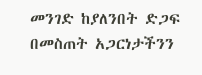መንገድ ከያለንበት ድጋፍ በመስጠት አጋርነታችንን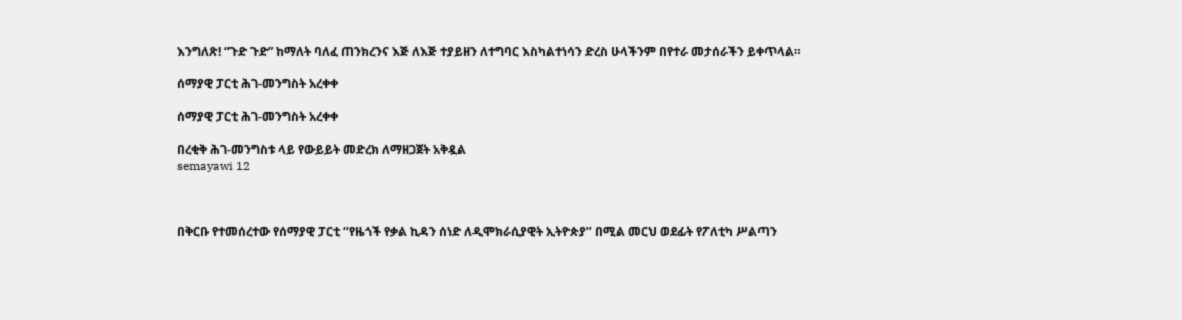እንግለጽ! “ጉድ ጉድ” ከማለት ባለፈ ጠንክረንና እጅ ለእጅ ተያይዘን ለተግባር እስካልተነሳን ድረስ ሁላችንም በየተራ መታሰራችን ይቀጥላል።

ሰማያዊ ፓርቲ ሕገ-መንግስት አረቀቀ

ሰማያዊ ፓርቲ ሕገ-መንግስት አረቀቀ

በረቂቅ ሕገ-መንግስቱ ላይ የውይይት መድረክ ለማዘጋጀት አቅዷል
semayawi 12



በቅርቡ የተመሰረተው የሰማያዊ ፓርቲ ‘‘የዜጎች የቃል ኪዳን ሰነድ ለዲሞክራሲያዊት ኢትዮጵያ’’ በሚል መርህ ወደፊት የፖለቲካ ሥልጣን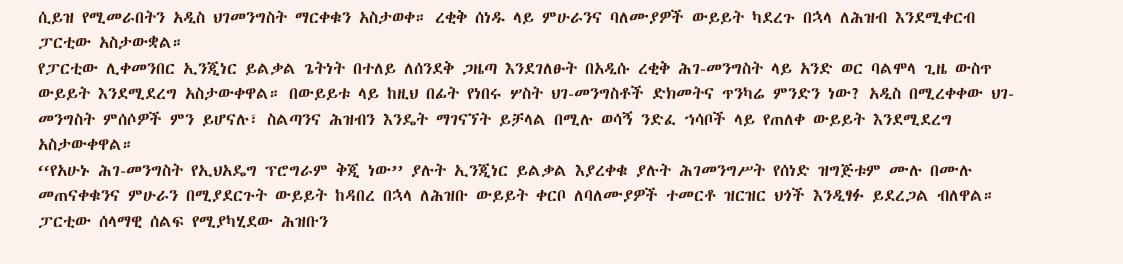ሲይዝ የሚመራበትን አዲስ ህገመንግስት ማርቀቁን አስታወቀ። ረቂቅ ሰነዱ ላይ ምሁራንና ባለሙያዎች ውይይት ካደረጉ በኋላ ለሕዝብ እንደሚቀርብ ፓርቲው አስታውቋል።
የፓርቲው ሊቀመንበር ኢንጂነር ይልቃል ጌትነት በተለይ ለሰንደቅ ጋዜጣ እንደገለፁት በአዲሱ ረቂቅ ሕገ-መንግስት ላይ አንድ ወር ባልሞላ ጊዜ ውስጥ ውይይት እንደሚደረግ አስታውቀዋል። በውይይቱ ላይ ከዚህ በፊት የነበሩ ሦስት ህገ-መንግስቶች ድክመትና ጥንካሬ ምንድን ነው? አዲስ በሚረቀቀው ህገ-መንግስት ምሰሶዎች ምን ይሆናሉ፣ ስልጣንና ሕዝብን እንዴት ማገናኘት ይቻላል በሚሉ ወሳኝ ንድፈ ኀሳቦች ላይ የጠለቀ ውይይት እንደሚደረግ አስታውቀዋል።
‘‘የአሁኑ ሕገ-መንግስት የኢህአዴግ ፕሮግራም ቅጂ ነው’’ ያሉት ኢንጂነር ይልቃል እያረቀቁ ያሉት ሕገመንግሥት የሰነድ ዝግጅቱም ሙሉ በሙሉ መጠናቀቁንና ምሁራን በሚያደርጉት ውይይት ከዳበረ በኋላ ለሕዝቡ ውይይት ቀርቦ ለባለሙያዎች ተመርቶ ዝርዝር ህጎች እንዲፃፉ ይደረጋል ብለዋል።
ፓርቲው ሰላማዊ ሰልፍ የሚያካሂደው ሕዝቡን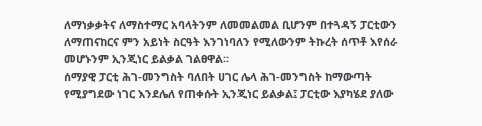ለማነቃቃትና ለማስተማር አባላትንም ለመመልመል ቢሆንም በተጓዳኝ ፓርቲውን ለማጠናከርና ምን አይነት ስርዓት እንገነባለን የሚለውንም ትኩረት ሰጥቶ እየሰራ መሆኑንም ኢንጂነር ይልቃል ገልፀዋል።
ሰማያዊ ፓርቲ ሕገ-መንግስት ባለበት ሀገር ሌላ ሕገ-መንግስት ከማውጣት የሚያግደው ነገር እንደሌለ የጠቀሱት ኢንጂነር ይልቃል፤ ፓርቲው እያካሄደ ያለው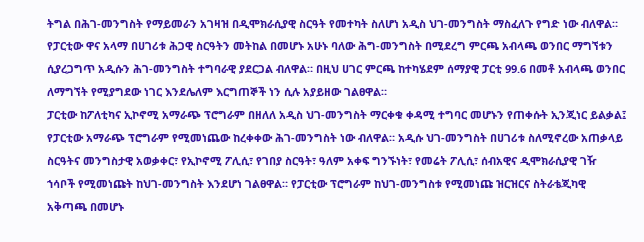ትግል በሕገ-መንግስት የማይመራን አገዛዝ በዲሞክራሲያዊ ስርዓት የመተካት ስለሆነ አዲስ ህገ-መንግስት ማስፈለጉ የግድ ነው ብለዋል።
የፓርቲው ዋና አላማ በሀገሪቱ ሕጋዊ ስርዓትን መትከል በመሆኑ አሁኑ ባለው ሕግ-መንግስት በሚደረግ ምርጫ አብላጫ ወንበር ማግኘቱን ሲያረጋግጥ አዲሱን ሕገ-መንግስት ተግባራዊ ያደርጋል ብለዋል። በዚህ ሀገር ምርጫ ከተካሄደም ሰማያዊ ፓርቲ 99.6 በመቶ አብላጫ ወንበር ለማግኘት የሚያግደው ነገር እንደሌለም እርግጠኞች ነን ሲሉ አያይዘው ገልፀዋል።
ፓርቲው ከፖለቲካና ኢኮኖሚ አማራጭ ፕሮግራም በዘለለ አዲስ ህገ-መንግስት ማርቀቁ ቀዳሚ ተግባር መሆኑን የጠቀሱት ኢንጂነር ይልቃል፤ የፓርቲው አማራጭ ፕሮግራም የሚመነጨው ከረቀቀው ሕገ-መንግስት ነው ብለዋል። አዲሱ ህገ-መንግስት በሀገሪቱ ስለሚኖረው አጠቃላይ ስርዓትና መንግስታዊ አወቃቀር፣ የኢኮኖሚ ፖሊሲ፣ የገበያ ስርዓት፣ ዓለም አቀፍ ግንኙነት፣ የመሬት ፖሊሲ፣ ሰብአዊና ዲሞክራሲያዊ ገዥ ኀሳቦች የሚመነጩት ከህገ-መንግስት እንደሆነ ገልፀዋል። የፓርቲው ፕሮግራም ከህገ-መንግስቱ የሚመነጩ ዝርዝርና ስትራቴጂካዊ አቅጣጫ በመሆኑ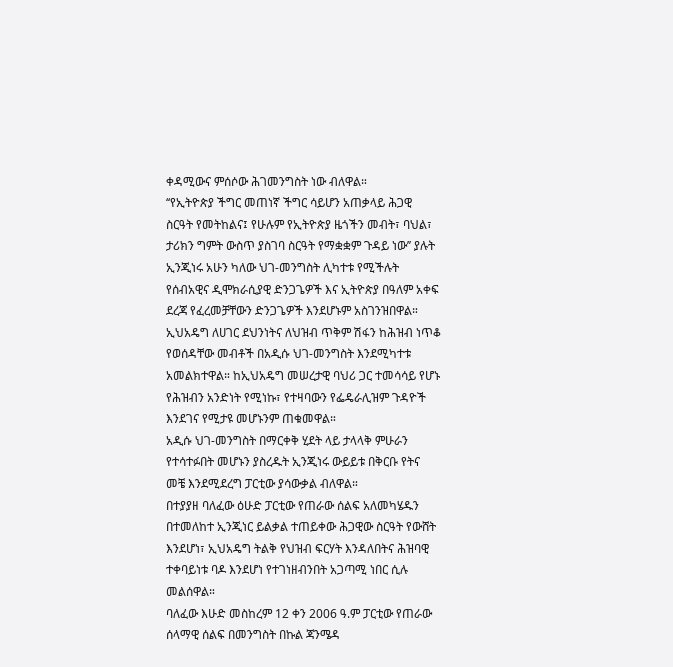ቀዳሚውና ምሰሶው ሕገመንግስት ነው ብለዋል።
‘‘የኢትዮጵያ ችግር መጠነኛ ችግር ሳይሆን አጠቃላይ ሕጋዊ ስርዓት የመትከልና፤ የሁሉም የኢትዮጵያ ዜጎችን መብት፣ ባህል፣ ታሪክን ግምት ውስጥ ያስገባ ስርዓት የማቋቋም ጉዳይ ነው’’ ያሉት ኢንጂነሩ አሁን ካለው ህገ-መንግስት ሊካተቱ የሚችሉት የሰብአዊና ዲሞክራሲያዊ ድንጋጌዎች እና ኢትዮጵያ በዓለም አቀፍ ደረጃ የፈረመቻቸውን ድንጋጌዎች እንደሆኑም አስገንዝበዋል። ኢህአዴግ ለሀገር ደህንነትና ለህዝብ ጥቅም ሽፋን ከሕዝብ ነጥቆ የወሰዳቸው መብቶች በአዲሱ ህገ-መንግስት እንደሚካተቱ አመልክተዋል። ከኢህአዴግ መሠረታዊ ባህሪ ጋር ተመሳሳይ የሆኑ የሕዝብን አንድነት የሚነኩ፣ የተዛባውን የፌዴራሊዝም ጉዳዮች እንደገና የሚታዩ መሆኑንም ጠቁመዋል።
አዲሱ ህገ-መንግስት በማርቀቅ ሂደት ላይ ታላላቅ ምሁራን የተሳተፉበት መሆኑን ያስረዱት ኢንጂነሩ ውይይቱ በቅርቡ የትና መቼ እንደሚደረግ ፓርቲው ያሳውቃል ብለዋል።
በተያያዘ ባለፈው ዕሁድ ፓርቲው የጠራው ሰልፍ አለመካሄዱን በተመለከተ ኢንጂነር ይልቃል ተጠይቀው ሕጋዊው ስርዓት የውሸት እንደሆነ፣ ኢህአዴግ ትልቅ የህዝብ ፍርሃት እንዳለበትና ሕዝባዊ ተቀባይነቱ ባዶ እንደሆነ የተገነዘብንበት አጋጣሚ ነበር ሲሉ መልሰዋል።
ባለፈው እሁድ መስከረም 12 ቀን 2006 ዓ.ም ፓርቲው የጠራው ሰላማዊ ሰልፍ በመንግስት በኩል ጃንሜዳ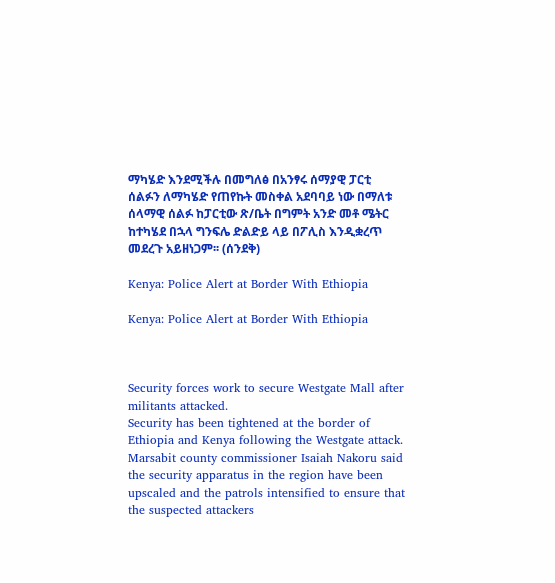ማካሄድ እንደሚችሉ በመግለፅ በአንፃሩ ሰማያዊ ፓርቲ ሰልፉን ለማካሄድ የጠየኩት መስቀል አደባባይ ነው በማለቱ ሰላማዊ ሰልፉ ከፓርቲው ጽ/ቤት በግምት አንድ መቶ ሜትር ከተካሄደ በኋላ ግንፍሌ ድልድይ ላይ በፖሊስ እንዲቋረጥ መደረጉ አይዘነጋም፡፡ (ሰንደቅ)

Kenya: Police Alert at Border With Ethiopia

Kenya: Police Alert at Border With Ethiopia



Security forces work to secure Westgate Mall after militants attacked.
Security has been tightened at the border of Ethiopia and Kenya following the Westgate attack. Marsabit county commissioner Isaiah Nakoru said the security apparatus in the region have been upscaled and the patrols intensified to ensure that the suspected attackers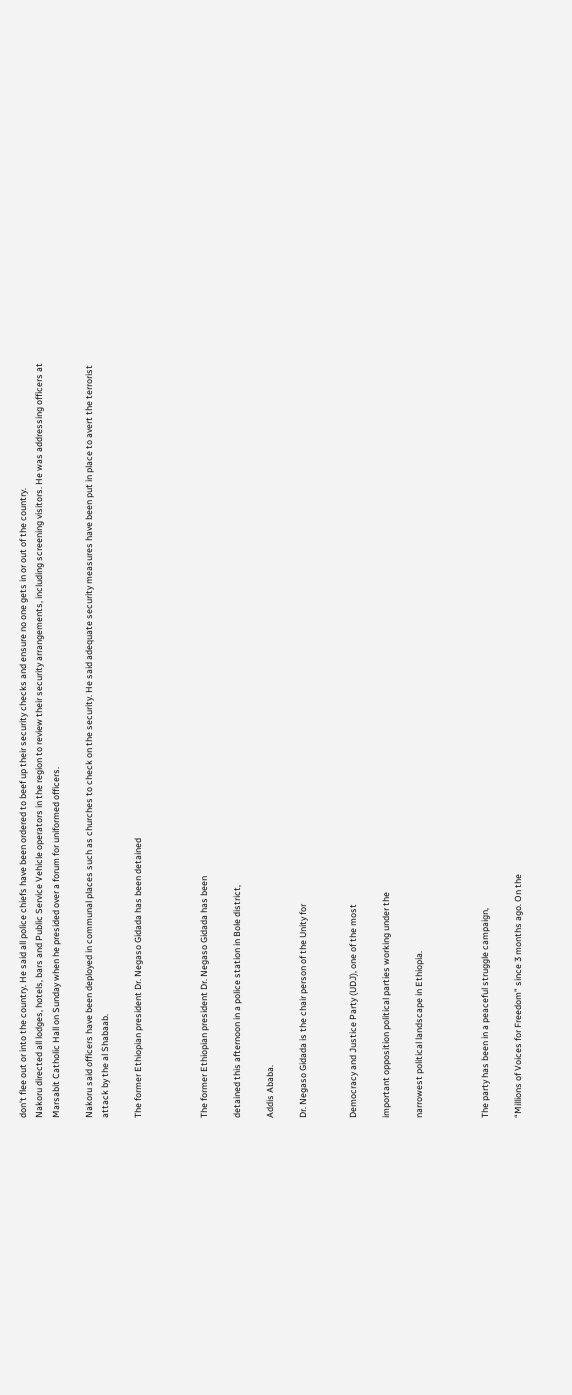don't flee out or into the country. He said all police chiefs have been ordered to beef up their security checks and ensure no one gets in or out of the country.
Nakoru directed all lodges, hotels, bars and Public Service Vehicle operators in the region to review their security arrangements, including screening visitors. He was addressing officers at Marsabit Catholic Hall on Sunday when he presided over a forum for uniformed officers.

Nakoru said officers have been deployed in communal places such as churches to check on the security. He said adequate security measures have been put in place to avert the terrorist attack by the al Shabaab.

The former Ethiopian president Dr. Negaso Gidada has been detained



The former Ethiopian president Dr. Negaso Gidada has been

detained this afternoon in a police station in Bole district,

Addis Ababa.

Dr. Negaso Gidada is the chair person of the Unity for


Democracy and Justice Party (UDJ), one of the most

important opposition political parties working under the

narrowest political landscape in Ethiopia.



The party has been in a peaceful struggle campaign,

“Millions of Voices for Freedom” since 3 months ago. On the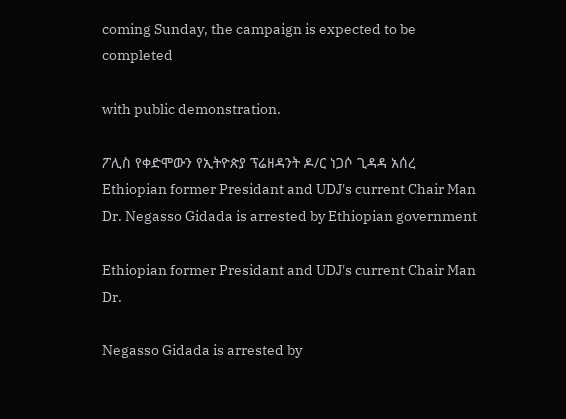coming Sunday, the campaign is expected to be completed

with public demonstration.

ፖሊስ የቀድሞውን የኢትዮጵያ ፕሬዘዳንት ዶ/ር ነጋሶ ጊዳዳ አሰረ Ethiopian former Presidant and UDJ's current Chair Man Dr. Negasso Gidada is arrested by Ethiopian government

Ethiopian former Presidant and UDJ's current Chair Man Dr.

Negasso Gidada is arrested by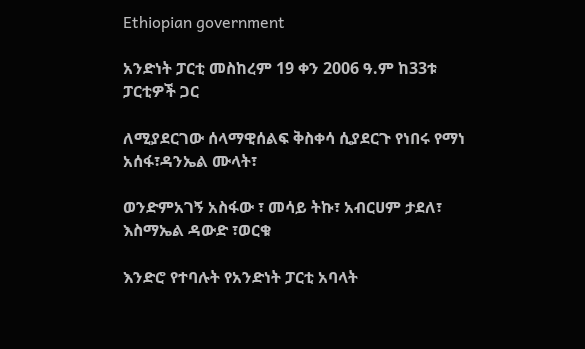Ethiopian government

አንድነት ፓርቲ መስከረም 19 ቀን 2006 ዓ.ም ከ33ቱ ፓርቲዎች ጋር

ለሚያደርገው ሰላማዊሰልፍ ቅስቀሳ ሲያደርጉ የነበሩ የማነ አሰፋ፣ዳንኤል ሙላት፣

ወንድምአገኝ አስፋው ፣ መሳይ ትኩ፣ አብርሀም ታደለ፣ እስማኤል ዳውድ ፣ወርቁ

እንድሮ የተባሉት የአንድነት ፓርቲ አባላት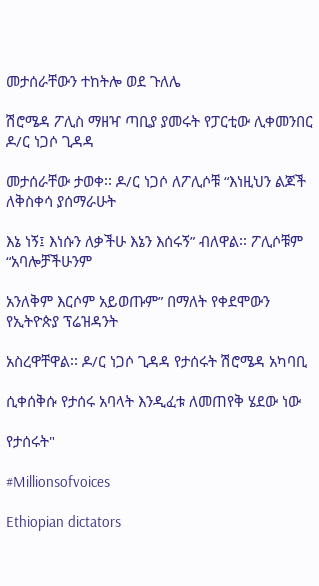መታሰራቸውን ተከትሎ ወደ ጉለሌ

ሽሮሜዳ ፖሊስ ማዘዣ ጣቢያ ያመሩት የፓርቲው ሊቀመንበር ዶ/ር ነጋሶ ጊዳዳ

መታሰራቸው ታወቀ፡፡ ዶ/ር ነጋሶ ለፖሊሶቹ “እነዚህን ልጆች ለቅስቀሳ ያሰማራሁት

እኔ ነኝ፤ እነሱን ለቃችሁ እኔን እሰሩኝ” ብለዋል፡፡ ፖሊሶቹም “አባሎቻችሁንም

አንለቅም እርሶም አይወጡም” በማለት የቀደሞውን የኢትዮጵያ ፕሬዝዳንት

አስረዋቸዋል፡፡ ዶ/ር ነጋሶ ጊዳዳ የታሰሩት ሽሮሜዳ አካባቢ

ሲቀሰቅሱ የታሰሩ አባላት እንዲፈቱ ለመጠየቅ ሄደው ነው

የታሰሩት"

#Millionsofvoices

Ethiopian dictators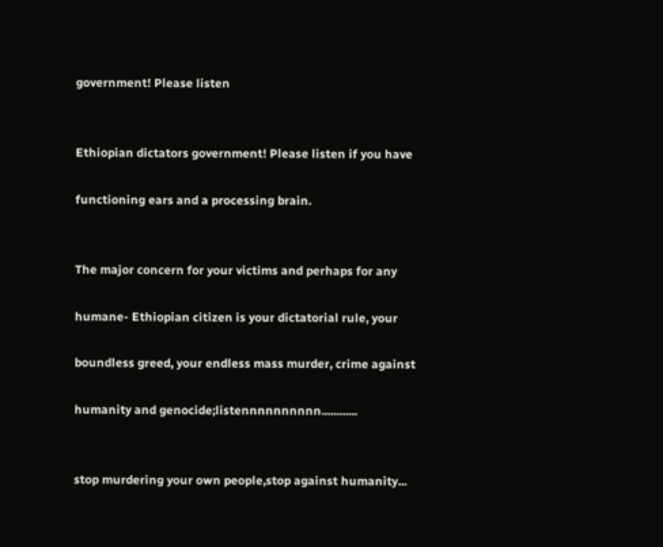government! Please listen


Ethiopian dictators government! Please listen if you have

functioning ears and a processing brain.


The major concern for your victims and perhaps for any

humane- Ethiopian citizen is your dictatorial rule, your

boundless greed, your endless mass murder, crime against

humanity and genocide;listennnnnnnnnn............


stop murdering your own people,stop against humanity...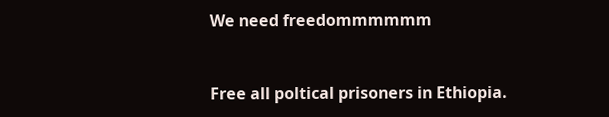We need freedommmmmm


Free all poltical prisoners in Ethiopia.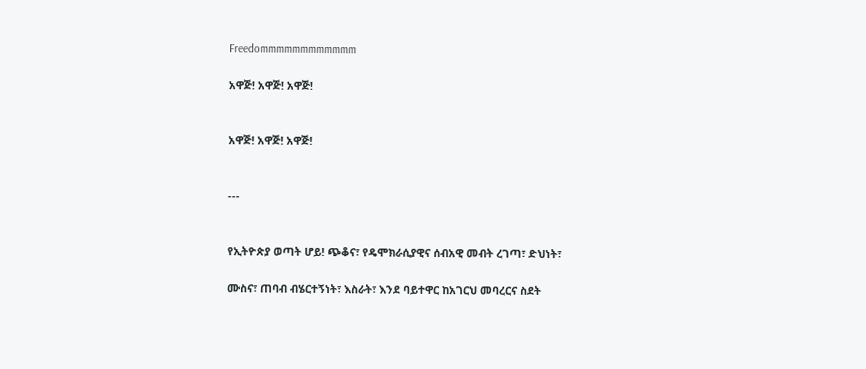Freedommmmmmmmmmmm

አዋጅ! አዋጅ! አዋጅ!


አዋጅ! አዋጅ! አዋጅ!


---


የኢትዮጵያ ወጣት ሆይ! ጭቆና፣ የዴሞክራሲያዊና ሰብአዊ መብት ረገጣ፣ ድህነት፣

ሙስና፣ ጠባብ ብሄርተኝነት፣ እስራት፣ እንደ ባይተዋር ከአገርህ መባረርና ስደት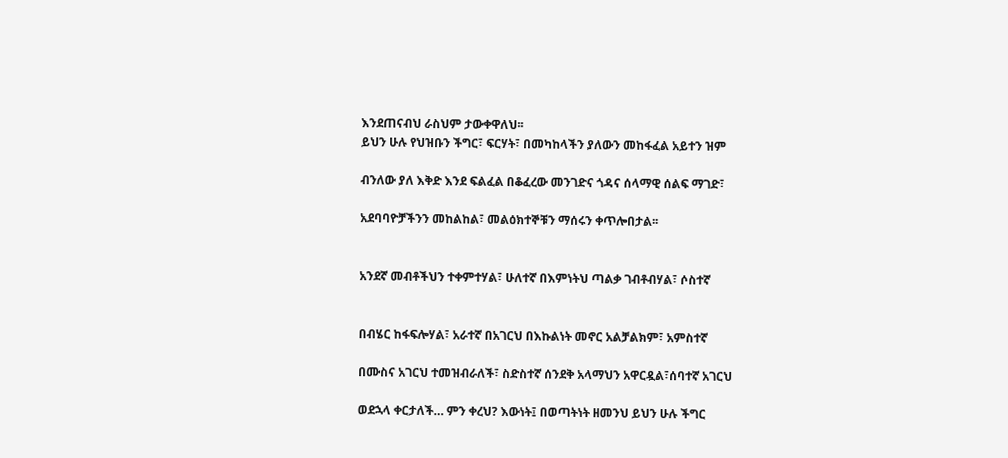እንደጠናብህ ራስህም ታውቀዋለህ፡፡
ይህን ሁሉ የህዝቡን ችግር፣ ፍርሃት፣ በመካከላችን ያለውን መከፋፈል አይተን ዝም

ብንለው ያለ እቅድ እንደ ፍልፈል በቆፈረው መንገድና ጎዳና ሰላማዊ ሰልፍ ማገድ፣

አደባባዮቻችንን መከልከል፣ መልዕክተኞቹን ማሰሩን ቀጥሎበታል፡፡


አንደኛ መብቶችህን ተቀምተሃል፣ ሁለተኛ በእምነትህ ጣልቃ ገብቶብሃል፣ ሶስተኛ


በብሄር ከፋፍሎሃል፣ አራተኛ በአገርህ በእኩልነት መኖር አልቻልክም፣ አምስተኛ

በሙስና አገርህ ተመዝብራለች፣ ስድስተኛ ሰንደቅ አላማህን አዋርዷል፣ሰባተኛ አገርህ

ወደኋላ ቀርታለች… ምን ቀረህ? እውነት፤ በወጣትነት ዘመንህ ይህን ሁሉ ችግር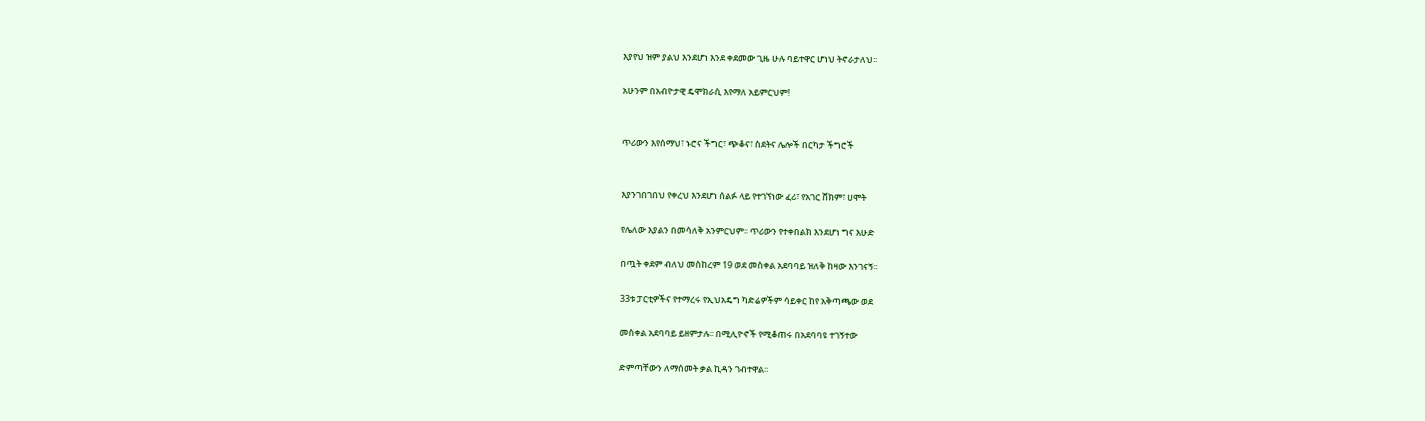እያየህ ዝም ያልህ እንደሆነ እንደ ቀደመው ጊዜ ሁሉ ባይተዋር ሆነህ ትኖራታለህ፡፡

አሁንም በአብዮታዊ ዴሞክራሲ እየማለ አይምርህም!


ጥሪውን እየሰማህ፣ ኑሮና ችግር፣ ጭቆና፣ ስደትና ሌሎች በርካታ ችግሮች


እያንገበገበህ የቀረህ እንደሆነ ሰልፉ ላይ የተገኘነው ፈሪ፣ የአገር ሸክም፣ ሀሞት

የሌለው እያልን በመሳለቅ አንምርህም፡፡ ጥሪውን የተቀበልክ እንደሆነ ግና እሁድ

በጧት ቀደም ብለህ መስከረም 19 ወደ መስቀል አደባባይ ዝለቅ ከዛው እንገናኝ፡፡

33ቱ ፓርቲዎችና የተማረሩ የኢህአዴግ ካድሬዎችም ሳይቀር ከየ አቅጣጫው ወደ

መስቀል አደባባይ ይዘምታሉ፡፡ በሚሊዮኖች የሚቆጠሩ በአደባባዩ ተገኝተው

ድምጣቸውን ለማሰመት ቃል ኪዳን ገብተዋል፡፡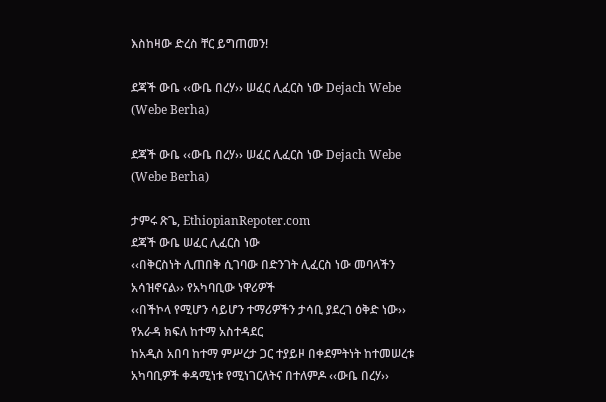እስከዛው ድረስ ቸር ይግጠመን!

ደጃች ውቤ ‹‹ውቤ በረሃ›› ሠፈር ሊፈርስ ነው Dejach Webe (Webe Berha)

ደጃች ውቤ ‹‹ውቤ በረሃ›› ሠፈር ሊፈርስ ነው Dejach Webe (Webe Berha)

ታምሩ ጽጌ, EthiopianRepoter.com
ደጃች ውቤ ሠፈር ሊፈርስ ነው
‹‹በቅርስነት ሊጠበቅ ሲገባው በድንገት ሊፈርስ ነው መባላችን አሳዝኖናል›› የአካባቢው ነዋሪዎች
‹‹በችኮላ የሚሆን ሳይሆን ተማሪዎችን ታሳቢ ያደረገ ዕቅድ ነው›› የአራዳ ክፍለ ከተማ አስተዳደር
ከአዲስ አበባ ከተማ ምሥረታ ጋር ተያይዞ በቀደምትነት ከተመሠረቱ አካባቢዎች ቀዳሚነቱ የሚነገርለትና በተለምዶ ‹‹ውቤ በረሃ››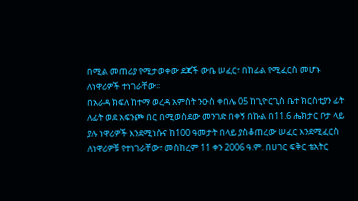በሚል መጠሪያ የሚታወቀው ደጃች ውቤ ሠፈር፣ በከፊል የሚፈርስ መሆኑ ለነዋሪዎች ተነገራቸው፡፡
በአራዳ ክፍለ ከተማ ወረዳ አምስት ንዑስ ቀበሌ 05 ከጊዮርጊስ ቤተ ክርስቲያን ፊት ለፊት ወደ አፍንጮ በር በሚወስደው መንገድ በቀኝ በኩል በ11.6 ሔክታር ቦታ ላይ ያሉ ነዋሪዎች እንደሚነሱና ከ100 ዓመታት በላይ ያስቆጠረው ሠፈር እንደሚፈርስ ለነዋሪዎቹ የተነገራቸው፣ መስከረም 11 ቀን 2006 ዓ.ም. በሀገር ፍቅር ቴአትር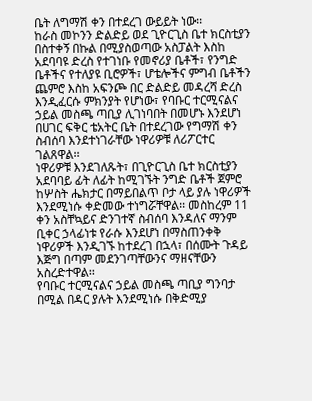ቤት ለግማሽ ቀን በተደረገ ውይይት ነው፡፡
ከራስ መኮንን ድልድይ ወደ ጊዮርጊስ ቤተ ክርስቲያን በስተቀኝ በኩል በሚያስወጣው አስፓልት እስከ አደባባዩ ድረስ የተገነቡ የመኖሪያ ቤቶች፣ የንግድ ቤቶችና የተለያዩ ቢሮዎች፣ ሆቴሎችና ምግብ ቤቶችን ጨምሮ እስከ አፍንጮ በር ድልድይ መዳረሻ ድረስ እንዲፈርሱ ምክንያት የሆነው፣ የባቡር ተርሚናልና ኃይል መስጫ ጣቢያ ሊገነባበት በመሆኑ እንደሆነ በሀገር ፍቅር ቴአትር ቤት በተደረገው የግማሽ ቀን ስብሰባ እንደተነገራቸው ነዋሪዎቹ ለሪፖርተር ገልጸዋል፡፡
ነዋሪዎቹ እንደገለጹት፣ በጊዮርጊስ ቤተ ክርስቲያን አደባባይ ፊት ለፊት ከሚገኙት ንግድ ቤቶች ጀምሮ ከሦስት ሔክታር በማይበልጥ ቦታ ላይ ያሉ ነዋሪዎች እንደሚነሱ ቀድመው ተነግሯቸዋል፡፡ መስከረም 11 ቀን አስቸኳይና ድንገተኛ ስብሰባ እንዳለና ማንም ቢቀር ኃላፊነቱ የራሱ እንደሆነ በማስጠንቀቅ ነዋሪዎች እንዲገኙ ከተደረገ በኋላ፣ በሰሙት ጉዳይ እጅግ በጣም መደንገጣቸውንና ማዘናቸውን አስረድተዋል፡፡
የባቡር ተርሚናልና ኃይል መስጫ ጣቢያ ግንባታ በሚል በዳር ያሉት እንደሚነሱ በቅድሚያ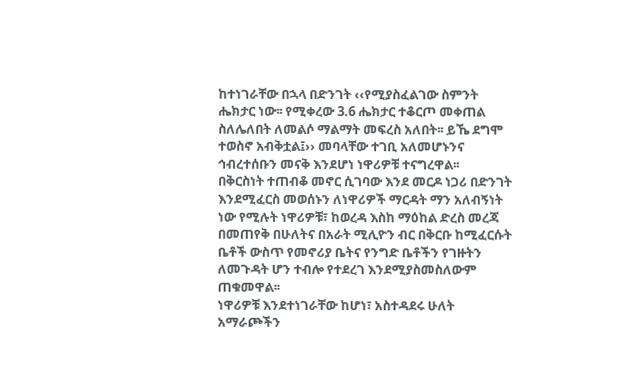ከተነገራቸው በኋላ በድንገት ‹‹የሚያስፈልገው ስምንት ሔክታር ነው፡፡ የሚቀረው 3.6 ሔክታር ተቆርጦ መቀጠል ስለሌለበት ለመልሶ ማልማት መፍረስ አለበት፡፡ ይኼ ደግሞ ተወስኖ አብቅቷል፤›› መባላቸው ተገቢ አለመሆኑንና ኅብረተሰቡን መናቅ እንደሆነ ነዋሪዎቹ ተናግረዋል፡፡
በቅርስነት ተጠብቆ መኖር ሲገባው እንደ መርዶ ነጋሪ በድንገት እንደሚፈርስ መወሰኑን ለነዋሪዎች ማርዳት ማን አለብኝነት ነው የሚሉት ነዋሪዎቹ፣ ከወረዳ እስከ ማዕከል ድረስ መረጃ በመጠየቅ በሁለትና በአራት ሚሊዮን ብር በቅርቡ ከሚፈርሱት ቤቶች ውስጥ የመኖሪያ ቤትና የንግድ ቤቶችን የገዙትን ለመጉዳት ሆን ተብሎ የተደረገ እንደሚያስመስለውም ጠቁመዋል፡፡
ነዋሪዎቹ እንደተነገራቸው ከሆነ፣ አስተዳደሩ ሁለት አማራጮችን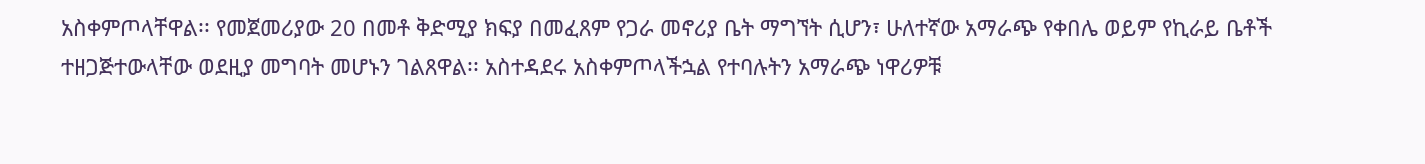አስቀምጦላቸዋል፡፡ የመጀመሪያው 20 በመቶ ቅድሚያ ክፍያ በመፈጸም የጋራ መኖሪያ ቤት ማግኘት ሲሆን፣ ሁለተኛው አማራጭ የቀበሌ ወይም የኪራይ ቤቶች ተዘጋጅተውላቸው ወደዚያ መግባት መሆኑን ገልጸዋል፡፡ አስተዳደሩ አስቀምጦላችኋል የተባሉትን አማራጭ ነዋሪዎቹ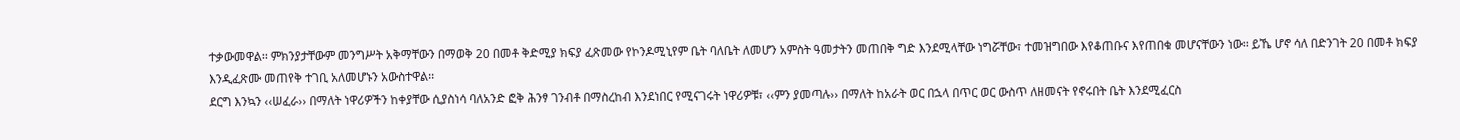ተቃውመዋል፡፡ ምክንያታቸውም መንግሥት አቅማቸውን በማወቅ 20 በመቶ ቅድሚያ ክፍያ ፈጽመው የኮንዶሚኒየም ቤት ባለቤት ለመሆን አምስት ዓመታትን መጠበቅ ግድ እንደሚላቸው ነግሯቸው፣ ተመዝግበው እየቆጠቡና እየጠበቁ መሆናቸውን ነው፡፡ ይኼ ሆኖ ሳለ በድንገት 20 በመቶ ክፍያ እንዲፈጽሙ መጠየቅ ተገቢ አለመሆኑን አውስተዋል፡፡
ደርግ እንኳን ‹‹ሠፈራ›› በማለት ነዋሪዎችን ከቀያቸው ሲያስነሳ ባለአንድ ፎቅ ሕንፃ ገንብቶ በማስረከብ እንደነበር የሚናገሩት ነዋሪዎቹ፣ ‹‹ምን ያመጣሉ›› በማለት ከአራት ወር በኋላ በጥር ወር ውስጥ ለዘመናት የኖሩበት ቤት እንደሚፈርስ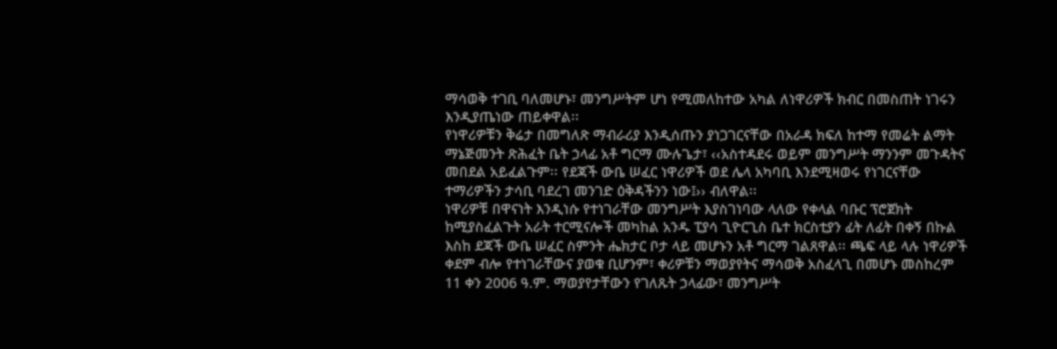ማሳወቅ ተገቢ ባለመሆኑ፣ መንግሥትም ሆነ የሚመለከተው አካል ለነዋሪዎች ክብር በመስጠት ነገሩን እንዲያጤነው ጠይቀዋል፡፡
የነዋሪዎቹን ቅሬታ በመግለጽ ማብራሪያ እንዲሰጡን ያነጋገርናቸው በአራዳ ክፍለ ከተማ የመሬት ልማት ማኔጅመንት ጽሕፈት ቤት ኃላፊ አቶ ግርማ ሙሉጌታ፣ ‹‹አስተዳደሩ ወይም መንግሥት ማንንም መጉዳትና መበደል አይፈልጉም፡፡ የደጃች ውቤ ሠፈር ነዋሪዎች ወደ ሌላ አካባቢ እንደሚዛወሩ የነገርናቸው ተማሪዎችን ታሳቢ ባደረገ መንገድ ዕቅዳችንን ነው፤›› ብለዋል፡፡
ነዋሪዎቹ በዋናነት እንዲነሱ የተነገራቸው መንግሥት እያስገነባው ላለው የቀላል ባቡር ፕሮጀክት ከሚያስፈልጉት አራት ተርሚናሎች መካከል አንዱ ፒያሳ ጊዮርጊስ ቤተ ክርስቲያን ፊት ለፊት በቀኝ በኩል እስከ ደጃች ውቤ ሠፈር ስምንት ሔክታር ቦታ ላይ መሆኑን አቶ ግርማ ገልጸዋል፡፡ ጫፍ ላይ ላሉ ነዋሪዎች ቀደም ብሎ የተነገራቸውና ያወቁ ቢሆንም፣ ቀሪዎቹን ማወያየትና ማሳወቅ አስፈላጊ በመሆኑ መስከረም 11 ቀን 2006 ዓ.ም. ማወያየታቸውን የገለጹት ኃላፊው፣ መንግሥት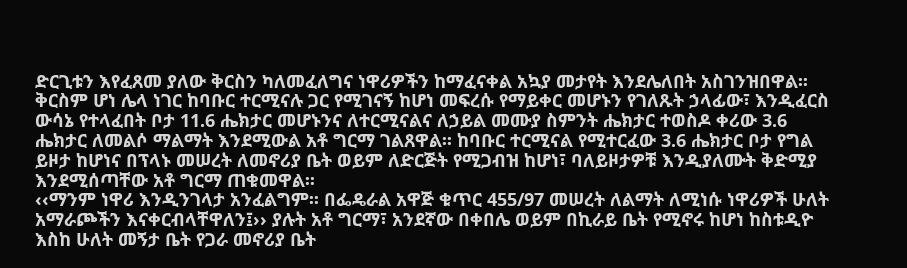ድርጊቱን እየፈጸመ ያለው ቅርስን ካለመፈለግና ነዋሪዎችን ከማፈናቀል አኳያ መታየት እንደሌለበት አስገንዝበዋል፡፡
ቅርስም ሆነ ሌላ ነገር ከባቡር ተርሚናሉ ጋር የሚገናኝ ከሆነ መፍረሱ የማይቀር መሆኑን የገለጹት ኃላፊው፣ እንዲፈርስ ውሳኔ የተላፈበት ቦታ 11.6 ሔክታር መሆኑንና ለተርሚናልና ለኃይል መሙያ ስምንት ሔክታር ተወስዶ ቀሪው 3.6 ሔክታር ለመልሶ ማልማት እንደሚውል አቶ ግርማ ገልጸዋል፡፡ ከባቡር ተርሚናል የሚተርፈው 3.6 ሔክታር ቦታ የግል ይዞታ ከሆነና በፕላኑ መሠረት ለመኖሪያ ቤት ወይም ለድርጅት የሚጋብዝ ከሆነ፣ ባለይዞታዎቹ እንዲያለሙት ቅድሚያ እንደሚሰጣቸው አቶ ግርማ ጠቁመዋል፡፡
‹‹ማንም ነዋሪ እንዲንገላታ አንፈልግም፡፡ በፌዴራል አዋጅ ቁጥር 455/97 መሠረት ለልማት ለሚነሱ ነዋሪዎች ሁለት አማራጮችን እናቀርብላቸዋለን፤›› ያሉት አቶ ግርማ፣ አንደኛው በቀበሌ ወይም በኪራይ ቤት የሚኖሩ ከሆነ ከስቱዲዮ እስከ ሁለት መኝታ ቤት የጋራ መኖሪያ ቤት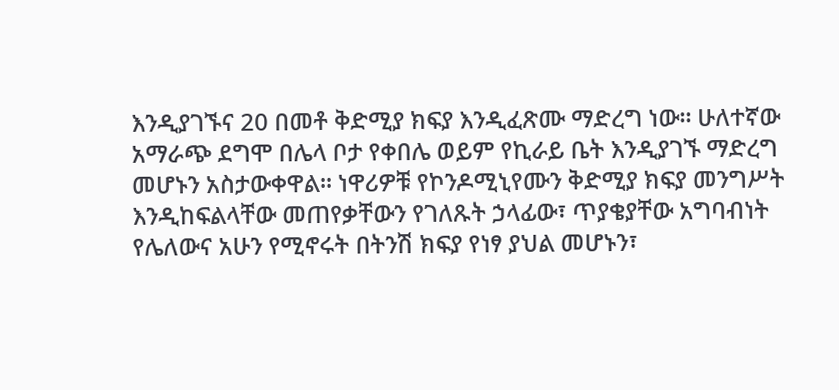እንዲያገኙና 20 በመቶ ቅድሚያ ክፍያ እንዲፈጽሙ ማድረግ ነው፡፡ ሁለተኛው አማራጭ ደግሞ በሌላ ቦታ የቀበሌ ወይም የኪራይ ቤት እንዲያገኙ ማድረግ መሆኑን አስታውቀዋል፡፡ ነዋሪዎቹ የኮንዶሚኒየሙን ቅድሚያ ክፍያ መንግሥት እንዲከፍልላቸው መጠየቃቸውን የገለጹት ኃላፊው፣ ጥያቄያቸው አግባብነት የሌለውና አሁን የሚኖሩት በትንሽ ክፍያ የነፃ ያህል መሆኑን፣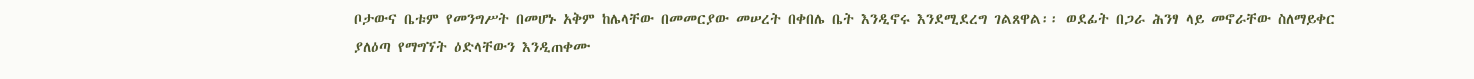ቦታውና ቤቱም የመንግሥት በመሆኑ አቅም ከሌላቸው በመመርያው መሠረት በቀበሌ ቤት እንዲኖሩ እንደሚደረግ ገልጸዋል፡፡ ወደፊት በጋራ ሕንፃ ላይ መኖራቸው ስለማይቀር ያለዕጣ የማግኘት ዕድላቸውን እንዲጠቀሙ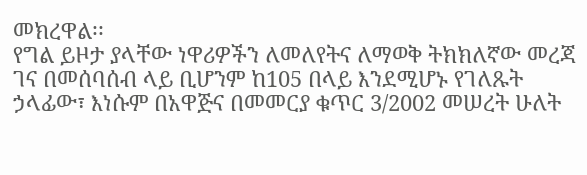መክረዋል፡፡
የግል ይዞታ ያላቸው ነዋሪዎችን ለመለየትና ለማወቅ ትክክለኛው መረጃ ገና በመሰባሰብ ላይ ቢሆንም ከ105 በላይ እንደሚሆኑ የገለጹት ኃላፊው፣ እነሱም በአዋጅና በመመርያ ቁጥር 3/2002 መሠረት ሁለት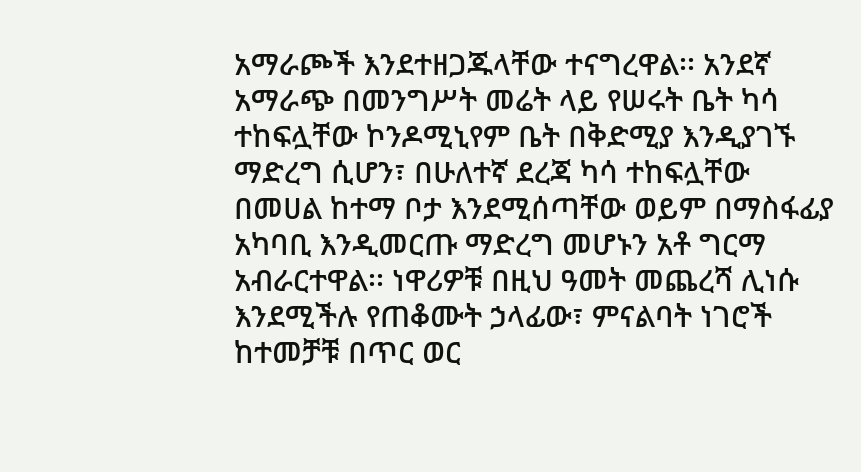አማራጮች እንደተዘጋጁላቸው ተናግረዋል፡፡ አንደኛ አማራጭ በመንግሥት መሬት ላይ የሠሩት ቤት ካሳ ተከፍሏቸው ኮንዶሚኒየም ቤት በቅድሚያ እንዲያገኙ ማድረግ ሲሆን፣ በሁለተኛ ደረጃ ካሳ ተከፍሏቸው በመሀል ከተማ ቦታ እንደሚሰጣቸው ወይም በማስፋፊያ አካባቢ እንዲመርጡ ማድረግ መሆኑን አቶ ግርማ አብራርተዋል፡፡ ነዋሪዎቹ በዚህ ዓመት መጨረሻ ሊነሱ እንደሚችሉ የጠቆሙት ኃላፊው፣ ምናልባት ነገሮች ከተመቻቹ በጥር ወር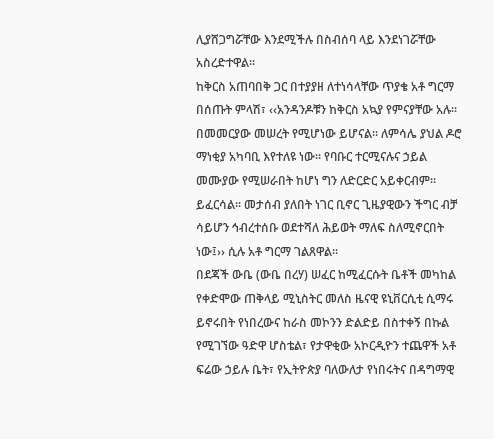ሊያሸጋግሯቸው እንደሚችሉ በስብሰባ ላይ እንደነገሯቸው አስረድተዋል፡፡
ከቅርስ አጠባበቅ ጋር በተያያዘ ለተነሳላቸው ጥያቄ አቶ ግርማ በሰጡት ምላሽ፣ ‹‹አንዳንዶቹን ከቅርስ አኳያ የምናያቸው አሉ፡፡ በመመርያው መሠረት የሚሆነው ይሆናል፡፡ ለምሳሌ ያህል ዶሮ ማነቂያ አካባቢ እየተለዩ ነው፡፡ የባቡር ተርሚናሉና ኃይል መሙያው የሚሠራበት ከሆነ ግን ለድርድር አይቀርብም፡፡ ይፈርሳል፡፡ መታሰብ ያለበት ነገር ቢኖር ጊዜያዊውን ችግር ብቻ ሳይሆን ኅብረተሰቡ ወደተሻለ ሕይወት ማለፍ ስለሚኖርበት ነው፤›› ሲሉ አቶ ግርማ ገልጸዋል፡፡
በደጃች ውቤ (ውቤ በረሃ) ሠፈር ከሚፈርሱት ቤቶች መካከል የቀድሞው ጠቅላይ ሚኒስትር መለስ ዜናዊ ዩኒቨርሲቲ ሲማሩ ይኖሩበት የነበረውና ከራስ መኮንን ድልድይ በስተቀኝ በኩል የሚገኘው ዓድዋ ሆስቴል፣ የታዋቂው አኮርዲዮን ተጨዋች አቶ ፍሬው ኃይሉ ቤት፣ የኢትዮጵያ ባለውለታ የነበሩትና በዳግማዊ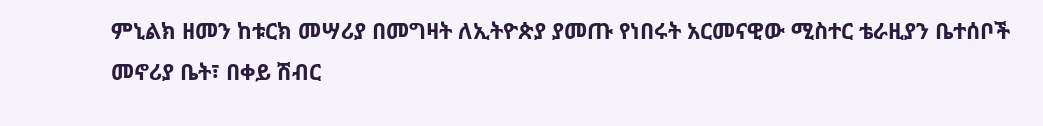ምኒልክ ዘመን ከቱርክ መሣሪያ በመግዛት ለኢትዮጵያ ያመጡ የነበሩት አርመናዊው ሚስተር ቴራዚያን ቤተሰቦች መኖሪያ ቤት፣ በቀይ ሽብር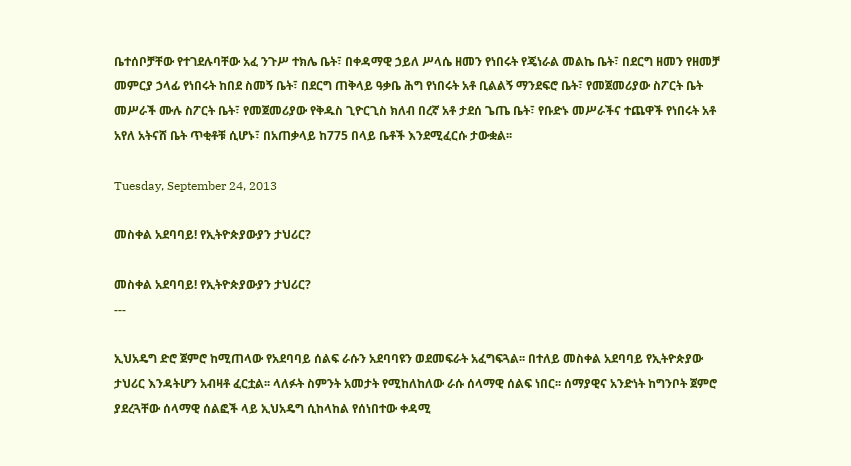ቤተሰቦቻቸው የተገደሉባቸው አፈ ንጉሥ ተክሌ ቤት፣ በቀዳማዊ ኃይለ ሥላሴ ዘመን የነበሩት የጄነራል መልኬ ቤት፣ በደርግ ዘመን የዘመቻ መምርያ ኃላፊ የነበሩት ከበደ ስመኝ ቤት፣ በደርግ ጠቅላይ ዓቃቤ ሕግ የነበሩት አቶ ቢልልኝ ማንደፍሮ ቤት፣ የመጀመሪያው ስፖርት ቤት መሥራች ሙሉ ስፖርት ቤት፣ የመጀመሪያው የቅዱስ ጊዮርጊስ ክለብ በረኛ አቶ ታደሰ ጌጤ ቤት፣ የቡድኑ መሥራችና ተጨዋች የነበሩት አቶ አየለ አትናሸ ቤት ጥቂቶቹ ሲሆኑ፣ በአጠቃላይ ከ775 በላይ ቤቶች እንደሚፈርሱ ታውቋል፡፡

Tuesday, September 24, 2013

መስቀል አደባባይ! የኢትዮጵያውያን ታህሪር?

መስቀል አደባባይ! የኢትዮጵያውያን ታህሪር?
---

ኢህአዴግ ድሮ ጀምሮ ከሚጠላው የአደባባይ ሰልፍ ራሱን አደባባዩን ወደመፍራት አፈግፍጓል፡፡ በተለይ መስቀል አደባባይ የኢትዮጵያው ታህሪር እንዳትሆን አብዛቶ ፈርቷል፡፡ ላለፉት ስምንት አመታት የሚከለከለው ራሱ ሰላማዊ ሰልፍ ነበር፡፡ ሰማያዊና አንድነት ከግንቦት ጀምሮ ያደረጓቸው ሰላማዊ ሰልፎች ላይ ኢህአዴግ ሲከላከል የሰነበተው ቀዳሚ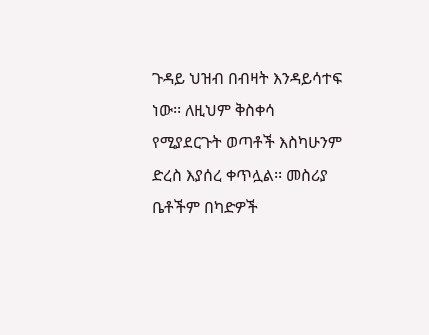ጉዳይ ህዝብ በብዛት እንዳይሳተፍ ነው፡፡ ለዚህም ቅስቀሳ የሚያደርጉት ወጣቶች እስካሁንም ድረስ እያሰረ ቀጥሏል፡፡ መስሪያ ቤቶችም በካድዎች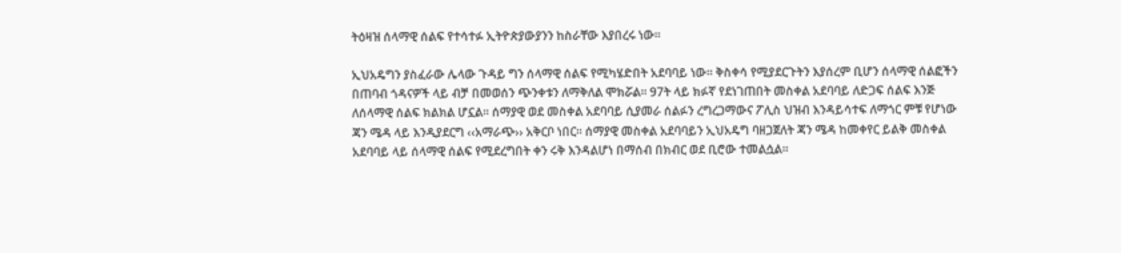ትዕዛዝ ሰላማዊ ሰልፍ የተሳተፉ ኢትዮጵያውያንን ከስራቸው እያበረሩ ነው፡፡

ኢህአዴግን ያስፈራው ሌላው ጉዳይ ግን ሰላማዊ ሰልፍ የሚካሄድበት አደባባይ ነው፡፡ ቅስቀሳ የሚያደርጉትን እያሰረም ቢሆን ሰላማዊ ሰልፎችን በጠባብ ጎዳናዎች ላይ ብቻ በመወሰን ጭንቀቱን ለማቅለል ሞክሯል፡፡ 97ት ላይ ክፉኛ የደነገጠበት መስቀል አደባባይ ለድጋፍ ሰልፍ እንጅ ለሰላማዊ ሰልፍ ክልክል ሆኗል፡፡ ሰማያዊ ወደ መስቀል አደባባይ ሲያመራ ሰልፉን ረግረጋማውና ፖሊስ ህዝብ እንዳይሳተፍ ለማጎር ምቹ የሆነው ጃን ሜዳ ላይ እንዲያደርግ ‹‹አማራጭ›› አቅርቦ ነበር፡፡ ሰማያዊ መስቀል አደባባይን ኢህአዴግ ባዘጋጀለት ጃን ሜዳ ከመቀየር ይልቅ መስቀል አደባባይ ላይ ሰላማዊ ሰልፍ የሚደረግበት ቀን ሩቅ እንዳልሆነ በማሰብ በክብር ወደ ቢሮው ተመልሷል፡፡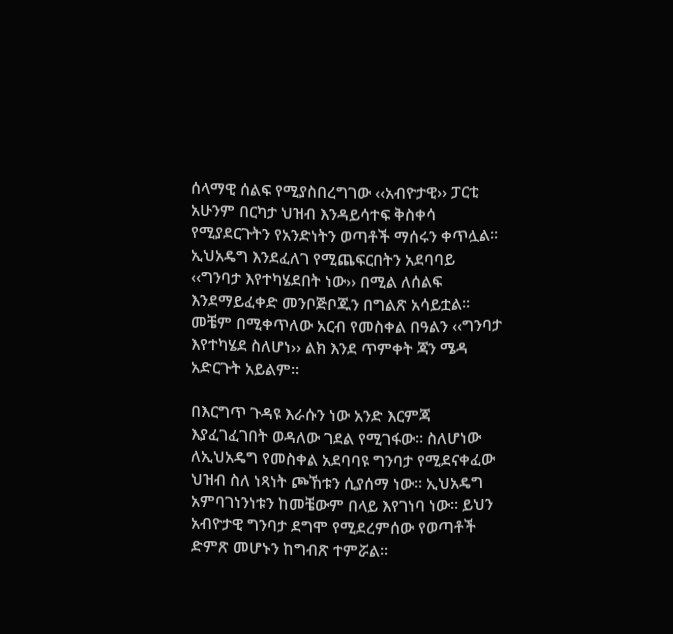ሰላማዊ ሰልፍ የሚያስበረግገው ‹‹አብዮታዊ›› ፓርቲ አሁንም በርካታ ህዝብ እንዳይሳተፍ ቅስቀሳ የሚያደርጉትን የአንድነትን ወጣቶች ማሰሩን ቀጥሏል፡፡ ኢህአዴግ እንደፈለገ የሚጨፍርበትን አደባባይ ‹‹ግንባታ እየተካሄደበት ነው›› በሚል ለሰልፍ እንደማይፈቀድ መንቦጅቦጁን በግልጽ አሳይቷል፡፡ መቼም በሚቀጥለው አርብ የመስቀል በዓልን ‹‹ግንባታ እየተካሄደ ስለሆነ›› ልክ እንደ ጥምቀት ጃን ሜዳ አድርጉት አይልም፡፡

በእርግጥ ጉዳዩ እራሱን ነው አንድ እርምጃ እያፈገፈገበት ወዳለው ገደል የሚገፋው፡፡ ስለሆነው ለኢህአዴግ የመስቀል አደባባዩ ግንባታ የሚደናቀፈው ህዝብ ስለ ነጻነት ጮኸቱን ሲያሰማ ነው፡፡ ኢህአዴግ አምባገነንነቱን ከመቼውም በላይ እየገነባ ነው፡፡ ይህን አብዮታዊ ግንባታ ደግሞ የሚደረምሰው የወጣቶች ድምጽ መሆኑን ከግብጽ ተምሯል፡፡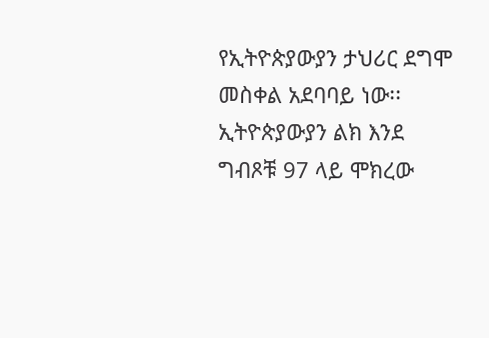የኢትዮጵያውያን ታህሪር ደግሞ መስቀል አደባባይ ነው፡፡ ኢትዮጵያውያን ልክ እንደ ግብጾቹ 97 ላይ ሞክረው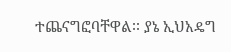ተጨናግፎባቸዋል፡፡ ያኔ ኢህአዴግ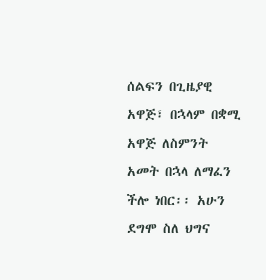ሰልፍን በጊዜያዊ አዋጅ፣ በኋላም በቋሚ አዋጅ ለስምንት አመት በኋላ ለማፈን ችሎ ነበር፡፡ አሁን ደግሞ ስለ ህግና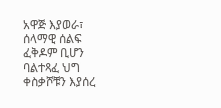አዋጅ እያወራ፣ ሰላማዊ ሰልፍ ፈቅዶም ቢሆን ባልተጻፈ ህግ ቀስቃሾቹን እያሰረ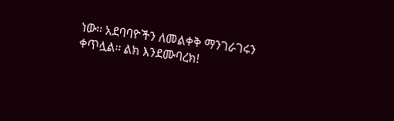ነው፡፡ አደባባዮችን ለመልቀቅ ማንገራገሩን ቀጥሏል፡፡ ልክ እንደሙባረክ!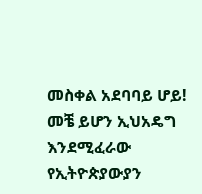መስቀል አደባባይ ሆይ! መቼ ይሆን ኢህአዴግ እንደሚፈራው የኢትዮጵያውያን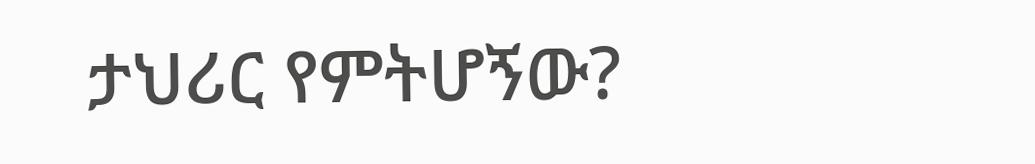ታህሪር የምትሆኝው?